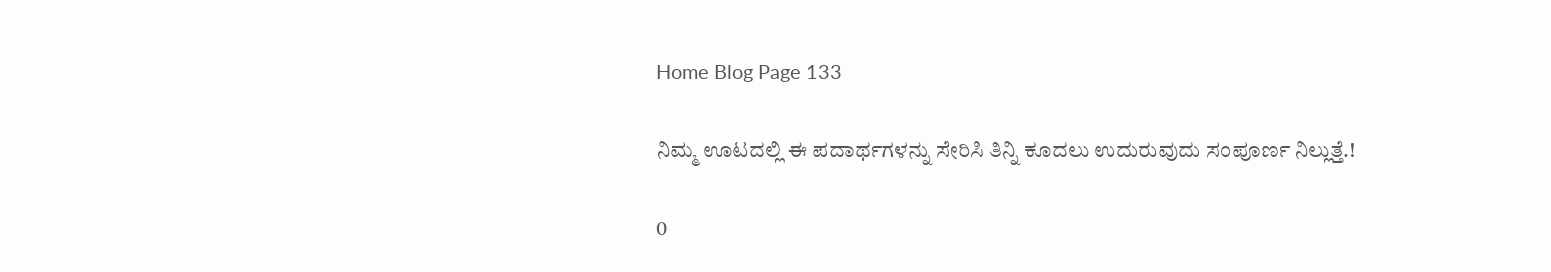Home Blog Page 133

ನಿಮ್ಮ ಊಟದಲ್ಲಿ ಈ ಪದಾರ್ಥಗಳನ್ನು ಸೇರಿಸಿ ತಿನ್ನಿ‌ ಕೂದಲು ಉದುರುವುದು ಸಂಪೂರ್ಣ ನಿಲ್ಲುತ್ತೆ.!

0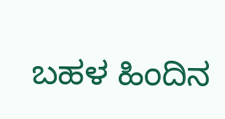ಬಹಳ ಹಿಂದಿನ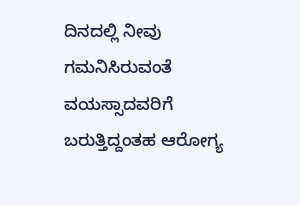ದಿನದಲ್ಲಿ ನೀವು ಗಮನಿಸಿರುವಂತೆ ವಯಸ್ಸಾದವರಿಗೆ ಬರುತ್ತಿದ್ದಂತಹ ಆರೋಗ್ಯ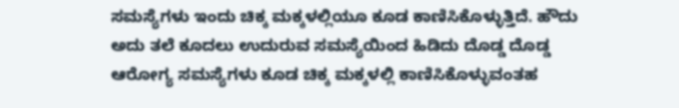ಸಮಸ್ಯೆಗಳು ಇಂದು ಚಿಕ್ಕ ಮಕ್ಕಳಲ್ಲಿಯೂ ಕೂಡ ಕಾಣಿಸಿಕೊಳ್ಳುತ್ತಿದೆ. ಹೌದು ಅದು ತಲೆ ಕೂದಲು ಉದುರುವ ಸಮಸ್ಯೆಯಿಂದ ಹಿಡಿದು ದೊಡ್ಡ ದೊಡ್ಡ ಆರೋಗ್ಯ ಸಮಸ್ಯೆಗಳು ಕೂಡ ಚಿಕ್ಕ ಮಕ್ಕಳಲ್ಲಿ ಕಾಣಿಸಿಕೊಳ್ಳುವಂತಹ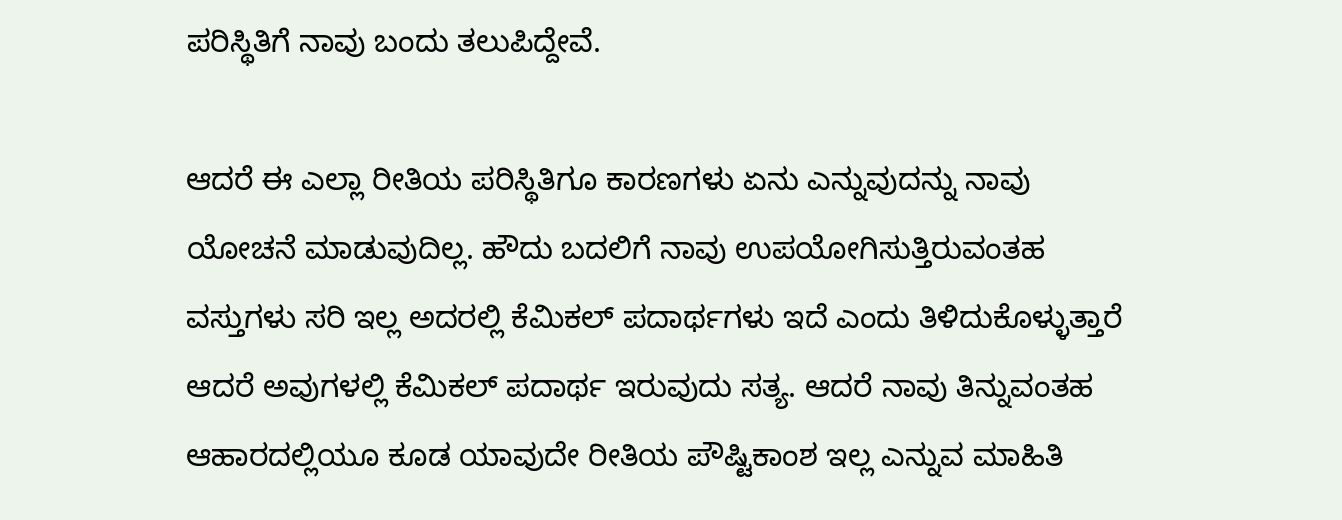ಪರಿಸ್ಥಿತಿಗೆ ನಾವು ಬಂದು ತಲುಪಿದ್ದೇವೆ.

ಆದರೆ ಈ ಎಲ್ಲಾ ರೀತಿಯ ಪರಿಸ್ಥಿತಿಗೂ ಕಾರಣಗಳು ಏನು ಎನ್ನುವುದನ್ನು ನಾವು ಯೋಚನೆ ಮಾಡುವುದಿಲ್ಲ. ಹೌದು ಬದಲಿಗೆ ನಾವು ಉಪಯೋಗಿಸುತ್ತಿರುವಂತಹ ವಸ್ತುಗಳು ಸರಿ ಇಲ್ಲ ಅದರಲ್ಲಿ ಕೆಮಿಕಲ್ ಪದಾರ್ಥಗಳು ಇದೆ ಎಂದು ತಿಳಿದುಕೊಳ್ಳುತ್ತಾರೆ ಆದರೆ ಅವುಗಳಲ್ಲಿ ಕೆಮಿಕಲ್ ಪದಾರ್ಥ ಇರುವುದು ಸತ್ಯ. ಆದರೆ ನಾವು ತಿನ್ನುವಂತಹ ಆಹಾರದಲ್ಲಿಯೂ ಕೂಡ ಯಾವುದೇ ರೀತಿಯ ಪೌಷ್ಟಿಕಾಂಶ ಇಲ್ಲ ಎನ್ನುವ ಮಾಹಿತಿ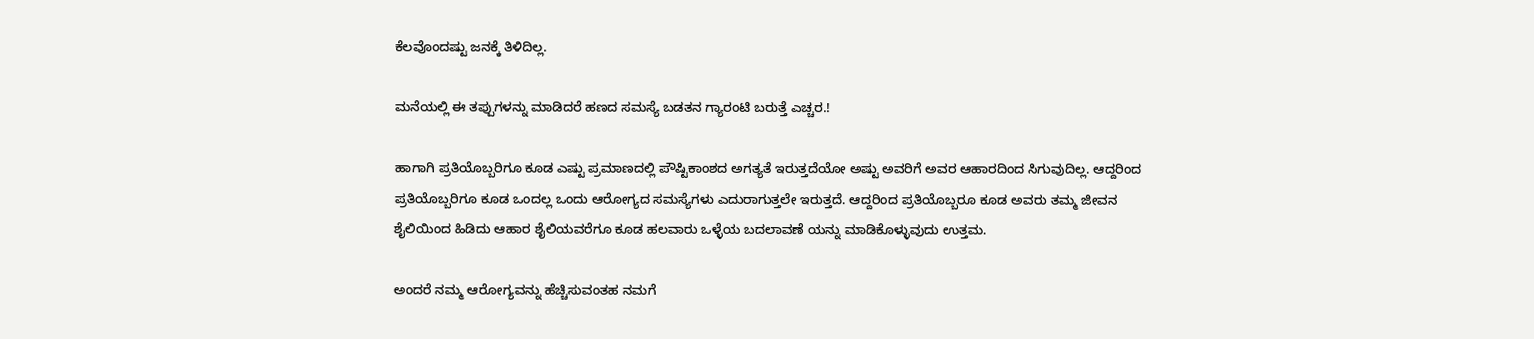ಕೆಲವೊಂದಷ್ಟು ಜನಕ್ಕೆ ತಿಳಿದಿಲ್ಲ.

ಮನೆಯಲ್ಲಿ ಈ ತಪ್ಪುಗಳನ್ನು ಮಾಡಿದರೆ ಹಣದ ಸಮಸ್ಯೆ ಬಡತನ ಗ್ಯಾರಂಟಿ ಬರುತ್ತೆ ಎಚ್ಚರ.!

ಹಾಗಾಗಿ ಪ್ರತಿಯೊಬ್ಬರಿಗೂ ಕೂಡ ಎಷ್ಟು ಪ್ರಮಾಣದಲ್ಲಿ ಪೌಷ್ಟಿಕಾಂಶದ ಅಗತ್ಯತೆ ಇರುತ್ತದೆಯೋ ಅಷ್ಟು ಅವರಿಗೆ ಅವರ ಆಹಾರದಿಂದ ಸಿಗುವುದಿಲ್ಲ. ಆದ್ದರಿಂದ ಪ್ರತಿಯೊಬ್ಬರಿಗೂ ಕೂಡ ಒಂದಲ್ಲ ಒಂದು ಆರೋಗ್ಯದ ಸಮಸ್ಯೆಗಳು ಎದುರಾಗುತ್ತಲೇ ಇರುತ್ತದೆ. ಆದ್ದರಿಂದ ಪ್ರತಿಯೊಬ್ಬರೂ ಕೂಡ ಅವರು ತಮ್ಮ ಜೀವನ ಶೈಲಿಯಿಂದ ಹಿಡಿದು ಆಹಾರ ಶೈಲಿಯವರೆಗೂ ಕೂಡ ಹಲವಾರು ಒಳ್ಳೆಯ ಬದಲಾವಣೆ ಯನ್ನು ಮಾಡಿಕೊಳ್ಳುವುದು ಉತ್ತಮ.

ಅಂದರೆ ನಮ್ಮ ಆರೋಗ್ಯವನ್ನು ಹೆಚ್ಚಿಸುವಂತಹ ನಮಗೆ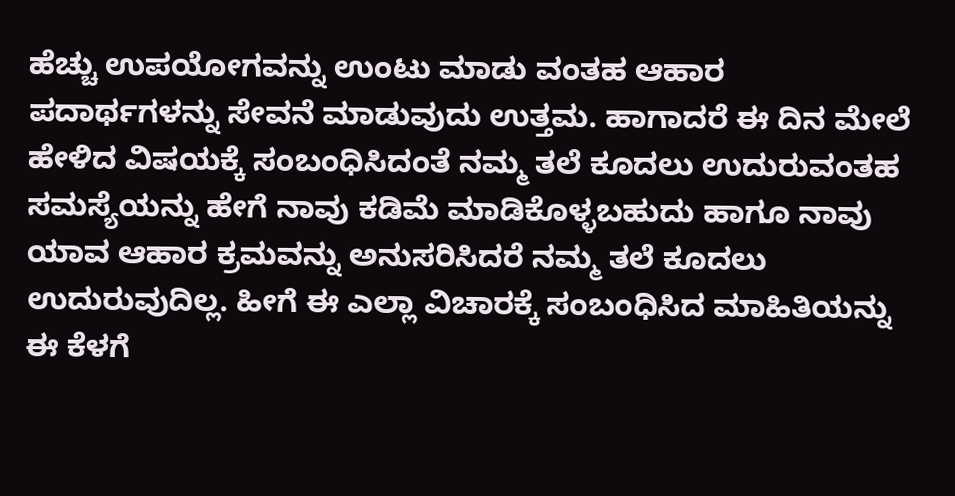ಹೆಚ್ಚು ಉಪಯೋಗವನ್ನು ಉಂಟು ಮಾಡು ವಂತಹ ಆಹಾರ ಪದಾರ್ಥಗಳನ್ನು ಸೇವನೆ ಮಾಡುವುದು ಉತ್ತಮ. ಹಾಗಾದರೆ ಈ ದಿನ ಮೇಲೆ ಹೇಳಿದ ವಿಷಯಕ್ಕೆ ಸಂಬಂಧಿಸಿದಂತೆ ನಮ್ಮ ತಲೆ ಕೂದಲು ಉದುರುವಂತಹ ಸಮಸ್ಯೆಯನ್ನು ಹೇಗೆ ನಾವು ಕಡಿಮೆ ಮಾಡಿಕೊಳ್ಳಬಹುದು ಹಾಗೂ ನಾವು ಯಾವ ಆಹಾರ ಕ್ರಮವನ್ನು ಅನುಸರಿಸಿದರೆ ನಮ್ಮ ತಲೆ ಕೂದಲು ಉದುರುವುದಿಲ್ಲ. ಹೀಗೆ ಈ ಎಲ್ಲಾ ವಿಚಾರಕ್ಕೆ ಸಂಬಂಧಿಸಿದ ಮಾಹಿತಿಯನ್ನು ಈ ಕೆಳಗೆ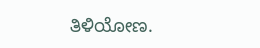ತಿಳಿಯೋಣ.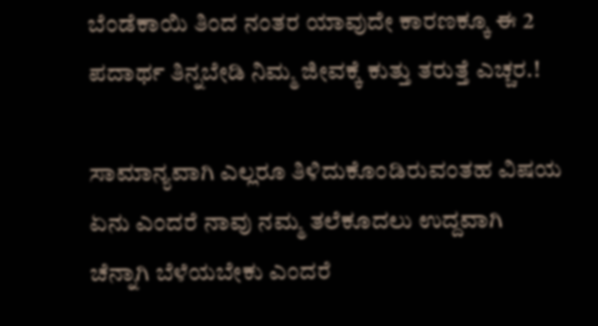ಬೆಂಡೆಕಾಯಿ ತಿಂದ ನಂತರ ಯಾವುದೇ ಕಾರಣಕ್ಕೂ ಈ 2 ಪದಾರ್ಥ ತಿನ್ನಬೇಡಿ ನಿಮ್ಮ ಜೀವಕ್ಕೆ ಕುತ್ತು ತರುತ್ತೆ ಎಚ್ಚರ.!

ಸಾಮಾನ್ಯವಾಗಿ ಎಲ್ಲರೂ ತಿಳಿದುಕೊಂಡಿರುವಂತಹ ವಿಷಯ ಏನು ಎಂದರೆ ನಾವು ನಮ್ಮ ತಲೆಕೂದಲು ಉದ್ದವಾಗಿ ಚೆನ್ನಾಗಿ ಬೆಳೆಯಬೇಕು ಎಂದರೆ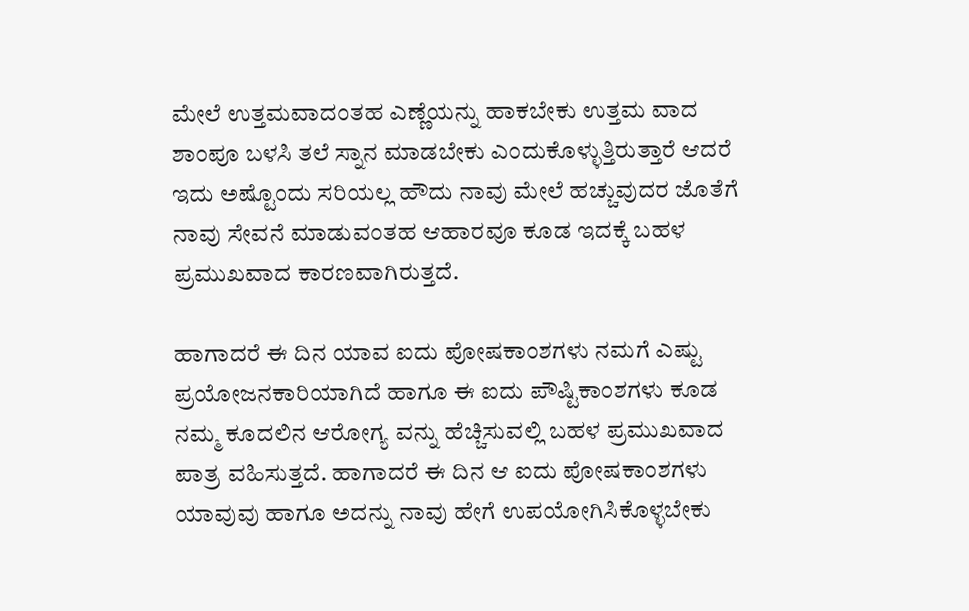ಮೇಲೆ ಉತ್ತಮವಾದಂತಹ ಎಣ್ಣೆಯನ್ನು ಹಾಕಬೇಕು ಉತ್ತಮ ವಾದ ಶಾಂಪೂ ಬಳಸಿ ತಲೆ ಸ್ನಾನ ಮಾಡಬೇಕು ಎಂದುಕೊಳ್ಳುತ್ತಿರುತ್ತಾರೆ ಆದರೆ ಇದು ಅಷ್ಟೊಂದು ಸರಿಯಲ್ಲ ಹೌದು ನಾವು ಮೇಲೆ ಹಚ್ಚುವುದರ ಜೊತೆಗೆ ನಾವು ಸೇವನೆ ಮಾಡುವಂತಹ ಆಹಾರವೂ ಕೂಡ ಇದಕ್ಕೆ ಬಹಳ ಪ್ರಮುಖವಾದ ಕಾರಣವಾಗಿರುತ್ತದೆ.

ಹಾಗಾದರೆ ಈ ದಿನ ಯಾವ ಐದು ಪೋಷಕಾಂಶಗಳು ನಮಗೆ ಎಷ್ಟು ಪ್ರಯೋಜನಕಾರಿಯಾಗಿದೆ ಹಾಗೂ ಈ ಐದು ಪೌಷ್ಟಿಕಾಂಶಗಳು ಕೂಡ ನಮ್ಮ ಕೂದಲಿನ ಆರೋಗ್ಯ ವನ್ನು ಹೆಚ್ಚಿಸುವಲ್ಲಿ ಬಹಳ ಪ್ರಮುಖವಾದ ಪಾತ್ರ ವಹಿಸುತ್ತದೆ. ಹಾಗಾದರೆ ಈ ದಿನ ಆ ಐದು ಪೋಷಕಾಂಶಗಳು ಯಾವುವು ಹಾಗೂ ಅದನ್ನು ನಾವು ಹೇಗೆ ಉಪಯೋಗಿಸಿಕೊಳ್ಳಬೇಕು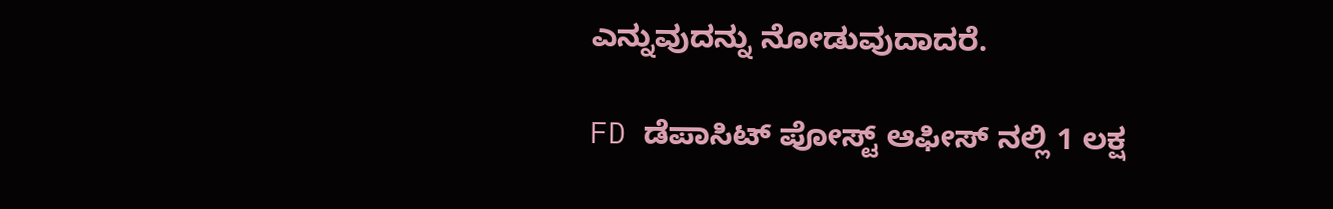ಎನ್ನುವುದನ್ನು ನೋಡುವುದಾದರೆ.

FD ಡೆಪಾಸಿಟ್ ಪೋಸ್ಟ್ ಆಫೀಸ್ ನಲ್ಲಿ 1 ಲಕ್ಷ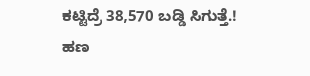ಕಟ್ಟಿದ್ರೆ 38,570 ಬಡ್ಡಿ ಸಿಗುತ್ತೆ.! ಹಣ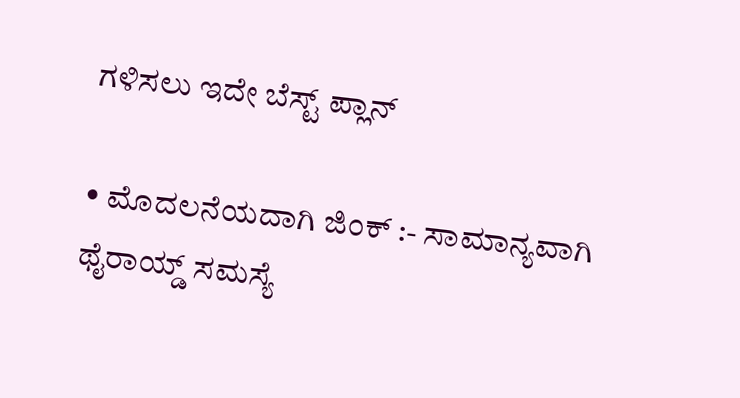ಗಳಿಸಲು ಇದೇ ಬೆಸ್ಟ್ ಪ್ಲಾನ್

• ಮೊದಲನೆಯದಾಗಿ ಜಿಂಕ್ :- ಸಾಮಾನ್ಯವಾಗಿ ಥೈರಾಯ್ಡ್ ಸಮಸ್ಯೆ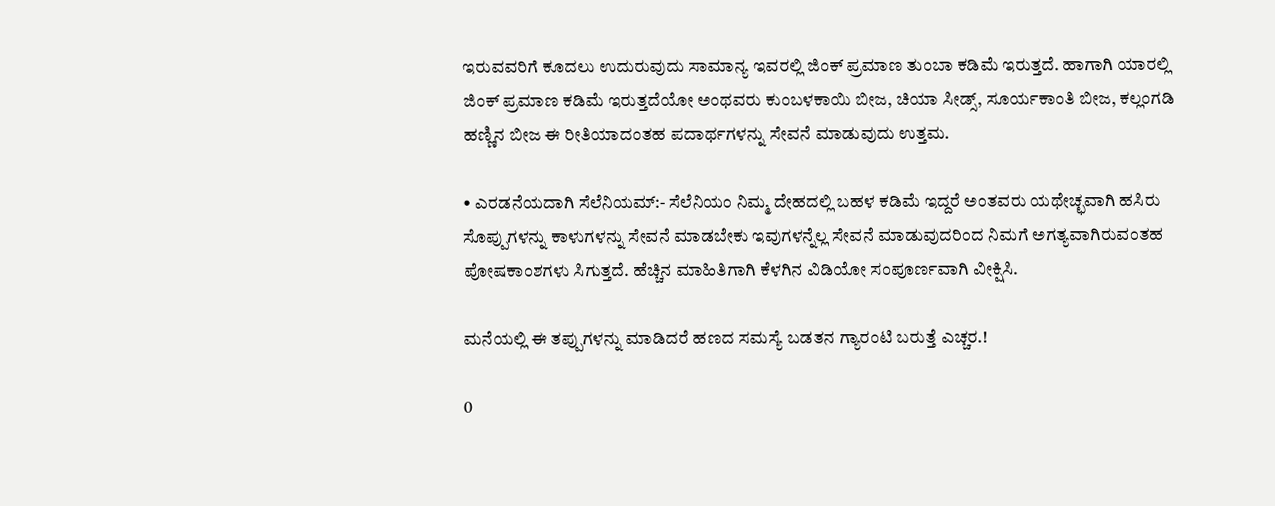ಇರುವವರಿಗೆ ಕೂದಲು ಉದುರುವುದು ಸಾಮಾನ್ಯ ಇವರಲ್ಲಿ ಜಿಂಕ್ ಪ್ರಮಾಣ ತುಂಬಾ ಕಡಿಮೆ ಇರುತ್ತದೆ. ಹಾಗಾಗಿ ಯಾರಲ್ಲಿ ಜಿಂಕ್ ಪ್ರಮಾಣ ಕಡಿಮೆ ಇರುತ್ತದೆಯೋ ಅಂಥವರು ಕುಂಬಳಕಾಯಿ ಬೀಜ, ಚಿಯಾ ಸೀಡ್ಸ್, ಸೂರ್ಯಕಾಂತಿ ಬೀಜ, ಕಲ್ಲಂಗಡಿ ಹಣ್ಣಿನ ಬೀಜ ಈ ರೀತಿಯಾದಂತಹ ಪದಾರ್ಥಗಳನ್ನು ಸೇವನೆ ಮಾಡುವುದು ಉತ್ತಮ.

• ಎರಡನೆಯದಾಗಿ ಸೆಲೆನಿಯಮ್:- ಸೆಲೆನಿಯಂ ನಿಮ್ಮ ದೇಹದಲ್ಲಿ ಬಹಳ ಕಡಿಮೆ ಇದ್ದರೆ ಅಂತವರು ಯಥೇಚ್ಛವಾಗಿ ಹಸಿರು ಸೊಪ್ಪುಗಳನ್ನು ಕಾಳುಗಳನ್ನು ಸೇವನೆ ಮಾಡಬೇಕು ಇವುಗಳನ್ನೆಲ್ಲ ಸೇವನೆ ಮಾಡುವುದರಿಂದ ನಿಮಗೆ ಅಗತ್ಯವಾಗಿರುವಂತಹ ಪೋಷಕಾಂಶಗಳು ಸಿಗುತ್ತದೆ. ಹೆಚ್ಚಿನ ಮಾಹಿತಿಗಾಗಿ ಕೆಳಗಿನ ವಿಡಿಯೋ ಸಂಪೂರ್ಣವಾಗಿ ವೀಕ್ಷಿಸಿ.

ಮನೆಯಲ್ಲಿ ಈ ತಪ್ಪುಗಳನ್ನು ಮಾಡಿದರೆ ಹಣದ ಸಮಸ್ಯೆ ಬಡತನ ಗ್ಯಾರಂಟಿ ಬರುತ್ತೆ ಎಚ್ಚರ.!

0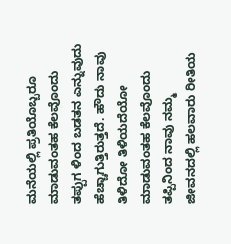ಮನೆಯಲ್ಲಿ ಪ್ರತಿಯೊಬ್ಬರೂ ಮಾಡುವಂತಹ ಕೆಲವೊಂದು ತಪ್ಪುಗ ಳಿಂದ ಬಡತನ ಎನ್ನುವುದು ಹೆಚ್ಚಾಗುತ್ತಿರುತ್ತದೆ. ಹೌದು ನಾವು ತಿಳಿದೋ ತಿಳಿಯದೆಯೋ ಮಾಡುವಂತಹ ಕೆಲವೊಂದು ತಪ್ಪಿನಿಂದ ನಾವು ನಮ್ಮ ಜೀವನದಲ್ಲಿ ಹಲವಾರು ರೀತಿಯ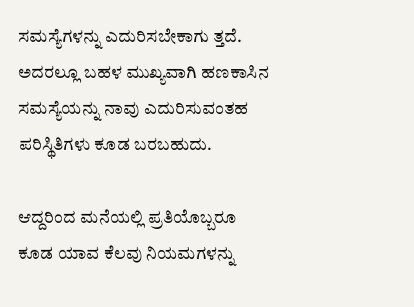ಸಮಸ್ಯೆಗಳನ್ನು ಎದುರಿಸಬೇಕಾಗು ತ್ತದೆ. ಅದರಲ್ಲೂ ಬಹಳ ಮುಖ್ಯವಾಗಿ ಹಣಕಾಸಿನ ಸಮಸ್ಯೆಯನ್ನು ನಾವು ಎದುರಿಸುವಂತಹ ಪರಿಸ್ಥಿತಿಗಳು ಕೂಡ ಬರಬಹುದು.

ಆದ್ದರಿಂದ ಮನೆಯಲ್ಲಿ ಪ್ರತಿಯೊಬ್ಬರೂ ಕೂಡ ಯಾವ ಕೆಲವು ನಿಯಮಗಳನ್ನು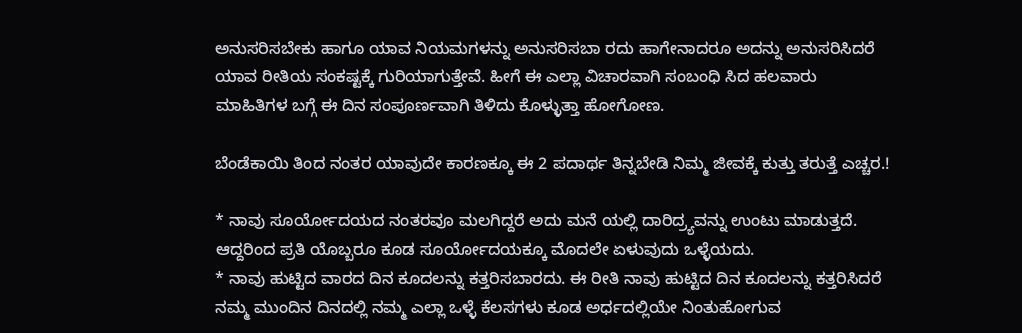ಅನುಸರಿಸಬೇಕು ಹಾಗೂ ಯಾವ ನಿಯಮಗಳನ್ನು ಅನುಸರಿಸಬಾ ರದು ಹಾಗೇನಾದರೂ ಅದನ್ನು ಅನುಸರಿಸಿದರೆ ಯಾವ ರೀತಿಯ ಸಂಕಷ್ಟಕ್ಕೆ ಗುರಿಯಾಗುತ್ತೇವೆ. ಹೀಗೆ ಈ ಎಲ್ಲಾ ವಿಚಾರವಾಗಿ ಸಂಬಂಧಿ ಸಿದ ಹಲವಾರು ಮಾಹಿತಿಗಳ ಬಗ್ಗೆ ಈ ದಿನ ಸಂಪೂರ್ಣವಾಗಿ ತಿಳಿದು ಕೊಳ್ಳುತ್ತಾ ಹೋಗೋಣ.

ಬೆಂಡೆಕಾಯಿ ತಿಂದ ನಂತರ ಯಾವುದೇ ಕಾರಣಕ್ಕೂ ಈ 2 ಪದಾರ್ಥ ತಿನ್ನಬೇಡಿ ನಿಮ್ಮ ಜೀವಕ್ಕೆ ಕುತ್ತು ತರುತ್ತೆ ಎಚ್ಚರ.!

* ನಾವು ಸೂರ್ಯೋದಯದ ನಂತರವೂ ಮಲಗಿದ್ದರೆ ಅದು ಮನೆ ಯಲ್ಲಿ ದಾರಿದ್ರ್ಯವನ್ನು ಉಂಟು ಮಾಡುತ್ತದೆ. ಆದ್ದರಿಂದ ಪ್ರತಿ ಯೊಬ್ಬರೂ ಕೂಡ ಸೂರ್ಯೋದಯಕ್ಕೂ ಮೊದಲೇ ಏಳುವುದು ಒಳ್ಳೆಯದು.
* ನಾವು ಹುಟ್ಟಿದ ವಾರದ ದಿನ ಕೂದಲನ್ನು ಕತ್ತರಿಸಬಾರದು. ಈ ರೀತಿ ನಾವು ಹುಟ್ಟಿದ ದಿನ ಕೂದಲನ್ನು ಕತ್ತರಿಸಿದರೆ ನಮ್ಮ ಮುಂದಿನ ದಿನದಲ್ಲಿ ನಮ್ಮ ಎಲ್ಲಾ ಒಳ್ಳೆ ಕೆಲಸಗಳು ಕೂಡ ಅರ್ಧದಲ್ಲಿಯೇ ನಿಂತುಹೋಗುವ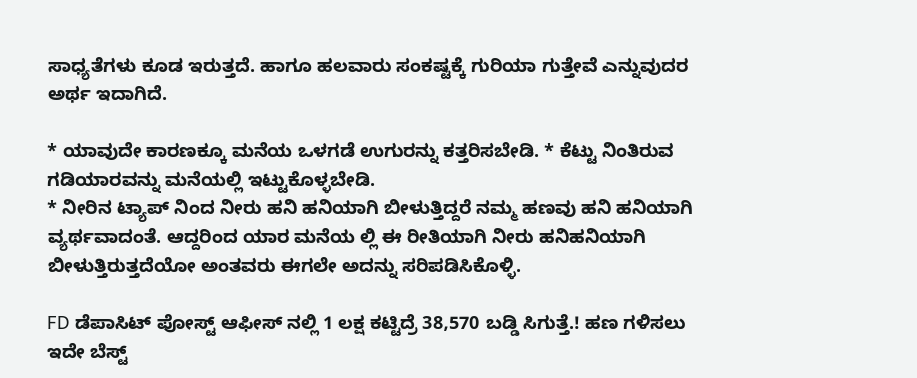ಸಾಧ್ಯತೆಗಳು ಕೂಡ ಇರುತ್ತದೆ. ಹಾಗೂ ಹಲವಾರು ಸಂಕಷ್ಟಕ್ಕೆ ಗುರಿಯಾ ಗುತ್ತೇವೆ ಎನ್ನುವುದರ ಅರ್ಥ ಇದಾಗಿದೆ.

* ಯಾವುದೇ ಕಾರಣಕ್ಕೂ ಮನೆಯ ಒಳಗಡೆ ಉಗುರನ್ನು ಕತ್ತರಿಸಬೇಡಿ. * ಕೆಟ್ಟು ನಿಂತಿರುವ ಗಡಿಯಾರವನ್ನು ಮನೆಯಲ್ಲಿ ಇಟ್ಟುಕೊಳ್ಳಬೇಡಿ.
* ನೀರಿನ ಟ್ಯಾಪ್ ನಿಂದ ನೀರು ಹನಿ ಹನಿಯಾಗಿ ಬೀಳುತ್ತಿದ್ದರೆ ನಮ್ಮ ಹಣವು ಹನಿ ಹನಿಯಾಗಿ ವ್ಯರ್ಥವಾದಂತೆ. ಆದ್ದರಿಂದ ಯಾರ ಮನೆಯ ಲ್ಲಿ ಈ ರೀತಿಯಾಗಿ ನೀರು ಹನಿಹನಿಯಾಗಿ ಬೀಳುತ್ತಿರುತ್ತದೆಯೋ ಅಂತವರು ಈಗಲೇ ಅದನ್ನು ಸರಿಪಡಿಸಿಕೊಳ್ಳಿ.

FD ಡೆಪಾಸಿಟ್ ಪೋಸ್ಟ್ ಆಫೀಸ್ ನಲ್ಲಿ 1 ಲಕ್ಷ ಕಟ್ಟಿದ್ರೆ 38,570 ಬಡ್ಡಿ ಸಿಗುತ್ತೆ.! ಹಣ ಗಳಿಸಲು ಇದೇ ಬೆಸ್ಟ್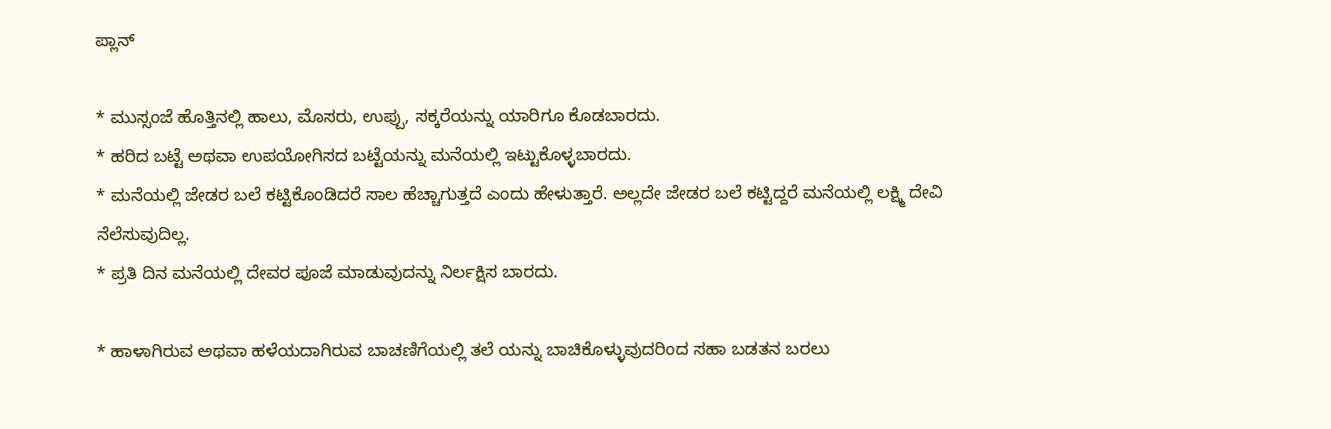ಪ್ಲಾನ್

* ಮುಸ್ಸಂಜೆ ಹೊತ್ತಿನಲ್ಲಿ ಹಾಲು, ಮೊಸರು, ಉಪ್ಪು, ಸಕ್ಕರೆಯನ್ನು ಯಾರಿಗೂ ಕೊಡಬಾರದು.
* ಹರಿದ ಬಟ್ಟೆ ಅಥವಾ ಉಪಯೋಗಿಸದ ಬಟ್ಟೆಯನ್ನು ಮನೆಯಲ್ಲಿ ಇಟ್ಟುಕೊಳ್ಳಬಾರದು.
* ಮನೆಯಲ್ಲಿ ಜೇಡರ ಬಲೆ ಕಟ್ಟಿಕೊಂಡಿದರೆ ಸಾಲ ಹೆಚ್ಚಾಗುತ್ತದೆ ಎಂದು ಹೇಳುತ್ತಾರೆ. ಅಲ್ಲದೇ ಜೇಡರ ಬಲೆ ಕಟ್ಟಿದ್ದರೆ ಮನೆಯಲ್ಲಿ ಲಕ್ಷ್ಮಿ ದೇವಿ ನೆಲೆಸುವುದಿಲ್ಲ.
* ಪ್ರತಿ ದಿನ ಮನೆಯಲ್ಲಿ ದೇವರ ಪೂಜೆ ಮಾಡುವುದನ್ನು ನಿರ್ಲಕ್ಷಿಸ ಬಾರದು.

* ಹಾಳಾಗಿರುವ ಅಥವಾ ಹಳೆಯದಾಗಿರುವ ಬಾಚಣಿಗೆಯಲ್ಲಿ ತಲೆ ಯನ್ನು ಬಾಚಿಕೊಳ್ಳುವುದರಿಂದ ಸಹಾ ಬಡತನ ಬರಲು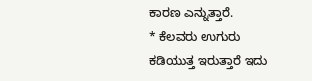ಕಾರಣ ಎನ್ನುತ್ತಾರೆ.
* ಕೆಲವರು ಉಗುರು ಕಡಿಯುತ್ತ ಇರುತ್ತಾರೆ ಇದು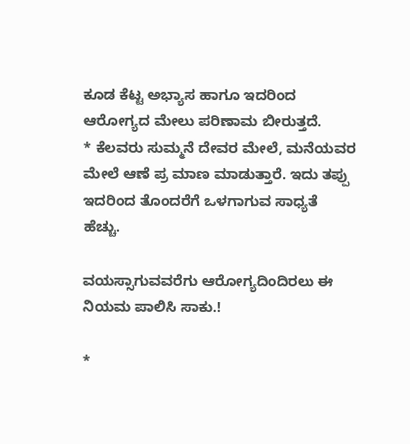ಕೂಡ ಕೆಟ್ಟ ಅಭ್ಯಾಸ ಹಾಗೂ ಇದರಿಂದ ಆರೋಗ್ಯದ ಮೇಲು ಪರಿಣಾಮ ಬೀರುತ್ತದೆ.
* ಕೆಲವರು ಸುಮ್ಮನೆ ದೇವರ ಮೇಲೆ, ಮನೆಯವರ ಮೇಲೆ ಆಣೆ ಪ್ರ ಮಾಣ ಮಾಡುತ್ತಾರೆ. ಇದು ತಪ್ಪು ಇದರಿಂದ ತೊಂದರೆಗೆ ಒಳಗಾಗುವ ಸಾಧ್ಯತೆ ಹೆಚ್ಚು.

ವಯಸ್ಸಾಗುವವರೆಗು ಆರೋಗ್ಯದಿಂದಿರಲು ಈ ನಿಯಮ ಪಾಲಿಸಿ ಸಾಕು.!

*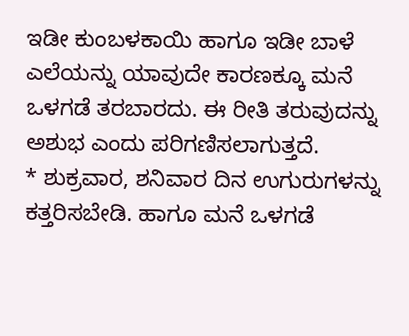ಇಡೀ ಕುಂಬಳಕಾಯಿ ಹಾಗೂ ಇಡೀ ಬಾಳೆ ಎಲೆಯನ್ನು ಯಾವುದೇ ಕಾರಣಕ್ಕೂ ಮನೆ ಒಳಗಡೆ ತರಬಾರದು. ಈ ರೀತಿ ತರುವುದನ್ನು ಅಶುಭ ಎಂದು ಪರಿಗಣಿಸಲಾಗುತ್ತದೆ.
* ಶುಕ್ರವಾರ, ಶನಿವಾರ ದಿನ ಉಗುರುಗಳನ್ನು ಕತ್ತರಿಸಬೇಡಿ. ಹಾಗೂ ಮನೆ ಒಳಗಡೆ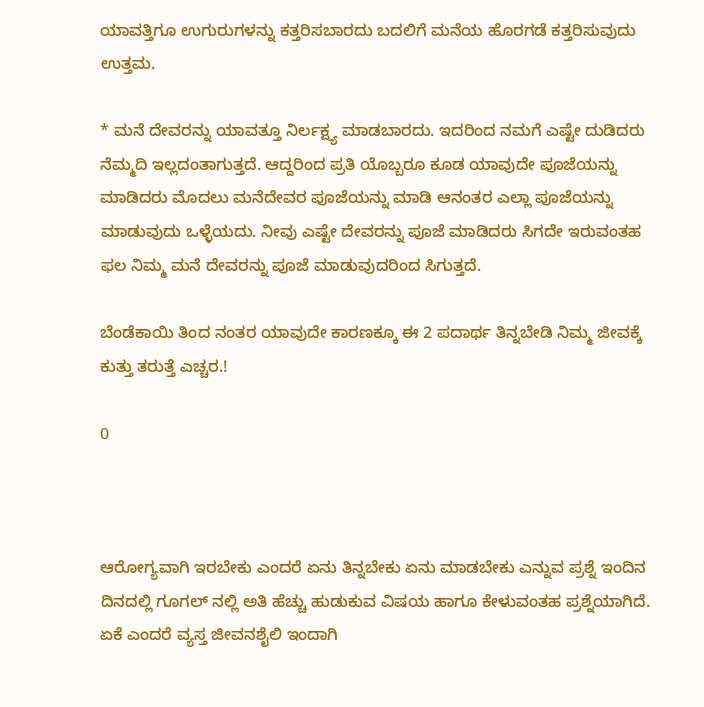ಯಾವತ್ತಿಗೂ ಉಗುರುಗಳನ್ನು ಕತ್ತರಿಸಬಾರದು ಬದಲಿಗೆ ಮನೆಯ ಹೊರಗಡೆ ಕತ್ತರಿಸುವುದು ಉತ್ತಮ.

* ಮನೆ ದೇವರನ್ನು ಯಾವತ್ತೂ ನಿರ್ಲಕ್ಷ್ಯ ಮಾಡಬಾರದು. ಇದರಿಂದ ನಮಗೆ ಎಷ್ಟೇ ದುಡಿದರು ನೆಮ್ಮದಿ ಇಲ್ಲದಂತಾಗುತ್ತದೆ. ಆದ್ದರಿಂದ ಪ್ರತಿ ಯೊಬ್ಬರೂ ಕೂಡ ಯಾವುದೇ ಪೂಜೆಯನ್ನು ಮಾಡಿದರು ಮೊದಲು ಮನೆದೇವರ ಪೂಜೆಯನ್ನು ಮಾಡಿ ಆನಂತರ ಎಲ್ಲಾ ಪೂಜೆಯನ್ನು ಮಾಡುವುದು ಒಳ್ಳೆಯದು. ನೀವು ಎಷ್ಟೇ ದೇವರನ್ನು ಪೂಜೆ ಮಾಡಿದರು ಸಿಗದೇ ಇರುವಂತಹ ಫಲ ನಿಮ್ಮ ಮನೆ ದೇವರನ್ನು ಪೂಜೆ ಮಾಡುವುದರಿಂದ ಸಿಗುತ್ತದೆ.

ಬೆಂಡೆಕಾಯಿ ತಿಂದ ನಂತರ ಯಾವುದೇ ಕಾರಣಕ್ಕೂ ಈ 2 ಪದಾರ್ಥ ತಿನ್ನಬೇಡಿ ನಿಮ್ಮ ಜೀವಕ್ಕೆ ಕುತ್ತು ತರುತ್ತೆ ಎಚ್ಚರ.!

0



ಆರೋಗ್ಯವಾಗಿ ಇರಬೇಕು ಎಂದರೆ ಏನು ತಿನ್ನಬೇಕು ಏನು ಮಾಡಬೇಕು ಎನ್ನುವ ಪ್ರಶ್ನೆ ಇಂದಿನ ದಿನದಲ್ಲಿ ಗೂಗಲ್ ನಲ್ಲಿ ಅತಿ ಹೆಚ್ಚು ಹುಡುಕುವ ವಿಷಯ ಹಾಗೂ ಕೇಳುವಂತಹ ಪ್ರಶ್ನೆಯಾಗಿದೆ. ಏಕೆ ಎಂದರೆ ವ್ಯಸ್ತ ಜೀವನಶೈಲಿ ಇಂದಾಗಿ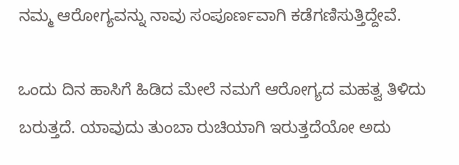ನಮ್ಮ ಆರೋಗ್ಯವನ್ನು ನಾವು ಸಂಪೂರ್ಣವಾಗಿ ಕಡೆಗಣಿಸುತ್ತಿದ್ದೇವೆ.

ಒಂದು ದಿನ ಹಾಸಿಗೆ ಹಿಡಿದ ಮೇಲೆ ನಮಗೆ ಆರೋಗ್ಯದ ಮಹತ್ವ ತಿಳಿದು ಬರುತ್ತದೆ. ಯಾವುದು ತುಂಬಾ ರುಚಿಯಾಗಿ ಇರುತ್ತದೆಯೋ ಅದು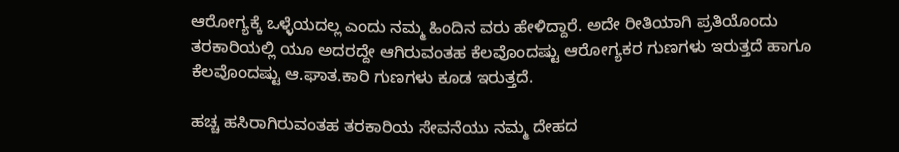ಆರೋಗ್ಯಕ್ಕೆ ಒಳ್ಳೆಯದಲ್ಲ ಎಂದು ನಮ್ಮ ಹಿಂದಿನ ವರು ಹೇಳಿದ್ದಾರೆ. ಅದೇ ರೀತಿಯಾಗಿ ಪ್ರತಿಯೊಂದು ತರಕಾರಿಯಲ್ಲಿ ಯೂ ಅದರದ್ದೇ ಆಗಿರುವಂತಹ ಕೆಲವೊಂದಷ್ಟು ಆರೋಗ್ಯಕರ ಗುಣಗಳು ಇರುತ್ತದೆ ಹಾಗೂ ಕೆಲವೊಂದಷ್ಟು ಆ.ಘಾತ.ಕಾರಿ ಗುಣಗಳು ಕೂಡ ಇರುತ್ತದೆ.

ಹಚ್ಚ ಹಸಿರಾಗಿರುವಂತಹ ತರಕಾರಿಯ ಸೇವನೆಯು ನಮ್ಮ ದೇಹದ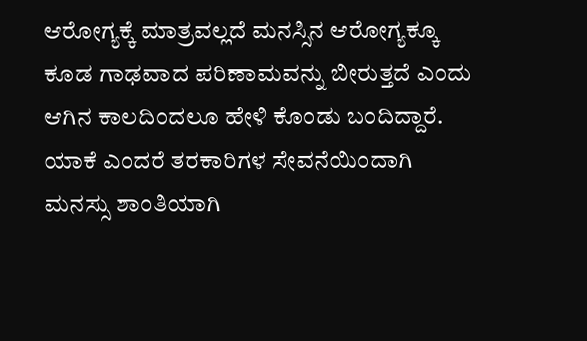ಆರೋಗ್ಯಕ್ಕೆ ಮಾತ್ರವಲ್ಲದೆ ಮನಸ್ಸಿನ ಆರೋಗ್ಯಕ್ಕೂ ಕೂಡ ಗಾಢವಾದ ಪರಿಣಾಮವನ್ನು ಬೀರುತ್ತದೆ ಎಂದು ಆಗಿನ ಕಾಲದಿಂದಲೂ ಹೇಳಿ ಕೊಂಡು ಬಂದಿದ್ದಾರೆ. ಯಾಕೆ ಎಂದರೆ ತರಕಾರಿಗಳ ಸೇವನೆಯಿಂದಾಗಿ ಮನಸ್ಸು ಶಾಂತಿಯಾಗಿ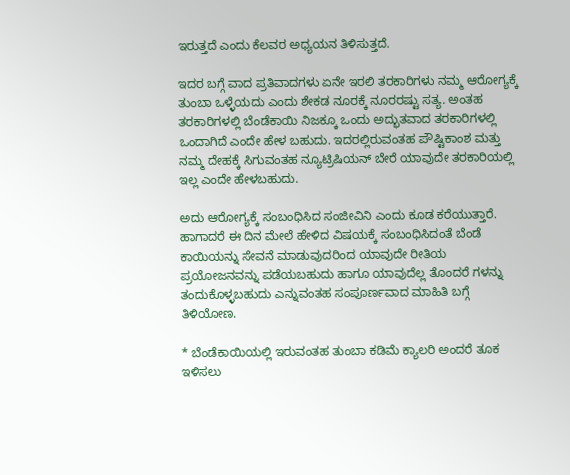ಇರುತ್ತದೆ ಎಂದು ಕೆಲವರ ಅಧ್ಯಯನ ತಿಳಿಸುತ್ತದೆ.

ಇದರ ಬಗ್ಗೆ ವಾದ ಪ್ರತಿವಾದಗಳು ಏನೇ ಇರಲಿ ತರಕಾರಿಗಳು ನಮ್ಮ ಆರೋಗ್ಯಕ್ಕೆ ತುಂಬಾ ಒಳ್ಳೆಯದು ಎಂದು ಶೇಕಡ ನೂರಕ್ಕೆ ನೂರರಷ್ಟು ಸತ್ಯ. ಅಂತಹ ತರಕಾರಿಗಳಲ್ಲಿ ಬೆಂಡೆಕಾಯಿ ನಿಜಕ್ಕೂ ಒಂದು ಅದ್ಭುತವಾದ ತರಕಾರಿಗಳಲ್ಲಿ ಒಂದಾಗಿದೆ ಎಂದೇ ಹೇಳ ಬಹುದು. ಇದರಲ್ಲಿರುವಂತಹ ಪೌಷ್ಟಿಕಾಂಶ ಮತ್ತು ನಮ್ಮ ದೇಹಕ್ಕೆ ಸಿಗುವಂತಹ ನ್ಯೂಟ್ರಿಷಿಯನ್ ಬೇರೆ ಯಾವುದೇ ತರಕಾರಿಯಲ್ಲಿ ಇಲ್ಲ ಎಂದೇ ಹೇಳಬಹುದು.

ಅದು ಆರೋಗ್ಯಕ್ಕೆ ಸಂಬಂಧಿಸಿದ ಸಂಜೀವಿನಿ ಎಂದು ಕೂಡ ಕರೆಯುತ್ತಾರೆ. ಹಾಗಾದರೆ ಈ ದಿನ ಮೇಲೆ ಹೇಳಿದ ವಿಷಯಕ್ಕೆ ಸಂಬಂಧಿಸಿದಂತೆ ಬೆಂಡೆ ಕಾಯಿಯನ್ನು ಸೇವನೆ ಮಾಡುವುದರಿಂದ ಯಾವುದೇ ರೀತಿಯ ಪ್ರಯೋಜನವನ್ನು ಪಡೆಯಬಹುದು ಹಾಗೂ ಯಾವುದೆಲ್ಲ ತೊಂದರೆ ಗಳನ್ನು ತಂದುಕೊಳ್ಳಬಹುದು ಎನ್ನುವಂತಹ ಸಂಪೂರ್ಣವಾದ ಮಾಹಿತಿ ಬಗ್ಗೆ ತಿಳಿಯೋಣ.

* ಬೆಂಡೆಕಾಯಿಯಲ್ಲಿ ಇರುವಂತಹ ತುಂಬಾ ಕಡಿಮೆ ಕ್ಯಾಲರಿ ಅಂದರೆ ತೂಕ ಇಳಿಸಲು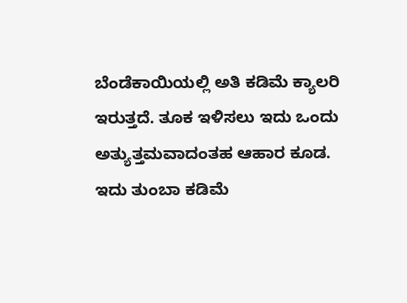ಬೆಂಡೆಕಾಯಿಯಲ್ಲಿ ಅತಿ ಕಡಿಮೆ ಕ್ಯಾಲರಿ ಇರುತ್ತದೆ. ತೂಕ ಇಳಿಸಲು ಇದು ಒಂದು ಅತ್ಯುತ್ತಮವಾದಂತಹ ಆಹಾರ ಕೂಡ. ಇದು ತುಂಬಾ ಕಡಿಮೆ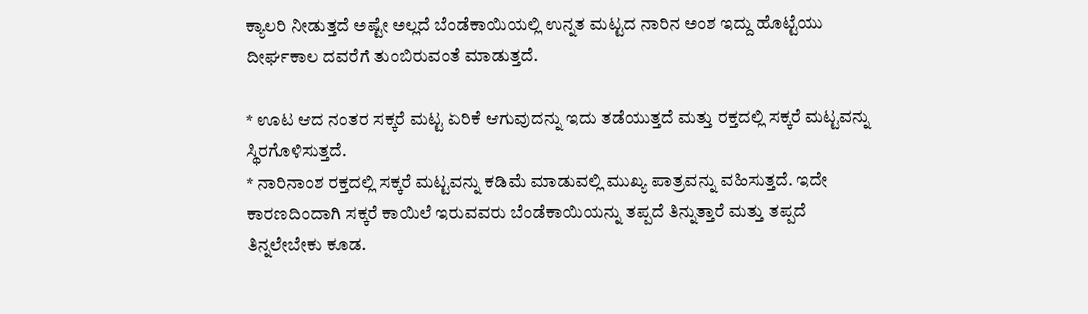ಕ್ಯಾಲರಿ ನೀಡುತ್ತದೆ ಅಷ್ಟೇ ಅಲ್ಲದೆ ಬೆಂಡೆಕಾಯಿಯಲ್ಲಿ ಉನ್ನತ ಮಟ್ಟದ ನಾರಿನ ಅಂಶ ಇದ್ದು ಹೊಟ್ಟೆಯು ದೀರ್ಘಕಾಲ ದವರೆಗೆ ತುಂಬಿರುವಂತೆ ಮಾಡುತ್ತದೆ.

* ಊಟ ಆದ ನಂತರ ಸಕ್ಕರೆ ಮಟ್ಟ ಏರಿಕೆ ಆಗುವುದನ್ನು ಇದು ತಡೆಯುತ್ತದೆ ಮತ್ತು ರಕ್ತದಲ್ಲಿ ಸಕ್ಕರೆ ಮಟ್ಟವನ್ನು ಸ್ಥಿರಗೊಳಿಸುತ್ತದೆ.
* ನಾರಿನಾಂಶ ರಕ್ತದಲ್ಲಿ ಸಕ್ಕರೆ ಮಟ್ಟವನ್ನು ಕಡಿಮೆ ಮಾಡುವಲ್ಲಿ ಮುಖ್ಯ ಪಾತ್ರವನ್ನು ವಹಿಸುತ್ತದೆ. ಇದೇ ಕಾರಣದಿಂದಾಗಿ ಸಕ್ಕರೆ ಕಾಯಿಲೆ ಇರುವವರು ಬೆಂಡೆಕಾಯಿಯನ್ನು ತಪ್ಪದೆ ತಿನ್ನುತ್ತಾರೆ ಮತ್ತು ತಪ್ಪದೆ ತಿನ್ನಲೇಬೇಕು ಕೂಡ.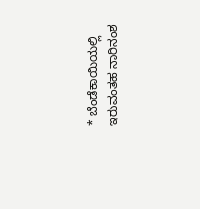* ಬೆಂಡೆಕಾಯಿಯಲ್ಲಿ ಇರುವಂತಹ ನಾರಿನಂಶ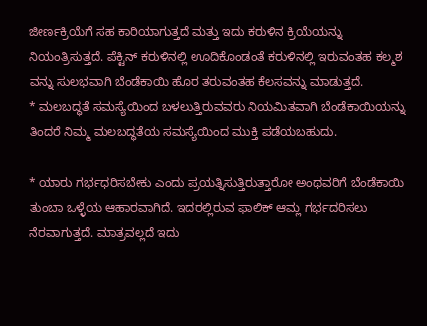ಜೀರ್ಣಕ್ರಿಯೆಗೆ ಸಹ ಕಾರಿಯಾಗುತ್ತದೆ ಮತ್ತು ಇದು ಕರುಳಿನ ಕ್ರಿಯೆಯನ್ನು ನಿಯಂತ್ರಿಸುತ್ತದೆ. ಪೆಕ್ಟಿನ್ ಕರುಳಿನಲ್ಲಿ ಊದಿಕೊಂಡಂತೆ ಕರುಳಿನಲ್ಲಿ ಇರುವಂತಹ ಕಲ್ಮಶ ವನ್ನು ಸುಲಭವಾಗಿ ಬೆಂಡೆಕಾಯಿ ಹೊರ ತರುವಂತಹ ಕೆಲಸವನ್ನು ಮಾಡುತ್ತದೆ.
* ಮಲಬದ್ಧತೆ ಸಮಸ್ಯೆಯಿಂದ ಬಳಲುತ್ತಿರುವವರು ನಿಯಮಿತವಾಗಿ ಬೆಂಡೆಕಾಯಿಯನ್ನು ತಿಂದರೆ ನಿಮ್ಮ ಮಲಬದ್ಧತೆಯ ಸಮಸ್ಯೆಯಿಂದ ಮುಕ್ತಿ ಪಡೆಯಬಹುದು.

* ಯಾರು ಗರ್ಭಧರಿಸಬೇಕು ಎಂದು ಪ್ರಯತ್ನಿಸುತ್ತಿರುತ್ತಾರೋ ಅಂಥವರಿಗೆ ಬೆಂಡೆಕಾಯಿ ತುಂಬಾ ಒಳ್ಳೆಯ ಆಹಾರವಾಗಿದೆ. ಇದರಲ್ಲಿರುವ ಫಾಲಿಕ್ ಆಮ್ಲ ಗರ್ಭದರಿಸಲು ನೆರವಾಗುತ್ತದೆ. ಮಾತ್ರವಲ್ಲದೆ ಇದು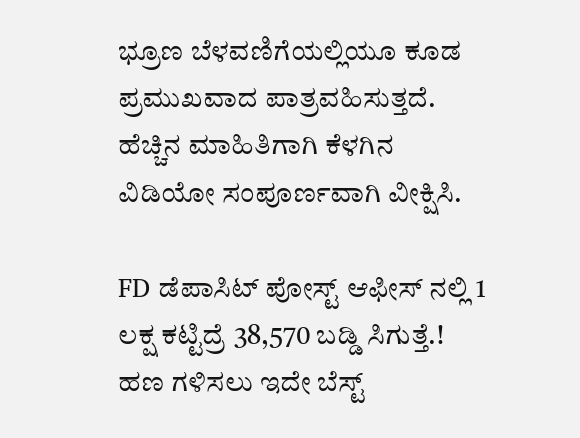ಭ್ರೂಣ ಬೆಳವಣಿಗೆಯಲ್ಲಿಯೂ ಕೂಡ ಪ್ರಮುಖವಾದ ಪಾತ್ರವಹಿಸುತ್ತದೆ. ಹೆಚ್ಚಿನ ಮಾಹಿತಿಗಾಗಿ ಕೆಳಗಿನ ವಿಡಿಯೋ ಸಂಪೂರ್ಣವಾಗಿ ವೀಕ್ಷಿಸಿ.

FD ಡೆಪಾಸಿಟ್ ಪೋಸ್ಟ್ ಆಫೀಸ್ ನಲ್ಲಿ 1 ಲಕ್ಷ ಕಟ್ಟಿದ್ರೆ 38,570 ಬಡ್ಡಿ ಸಿಗುತ್ತೆ.! ಹಣ ಗಳಿಸಲು ಇದೇ ಬೆಸ್ಟ್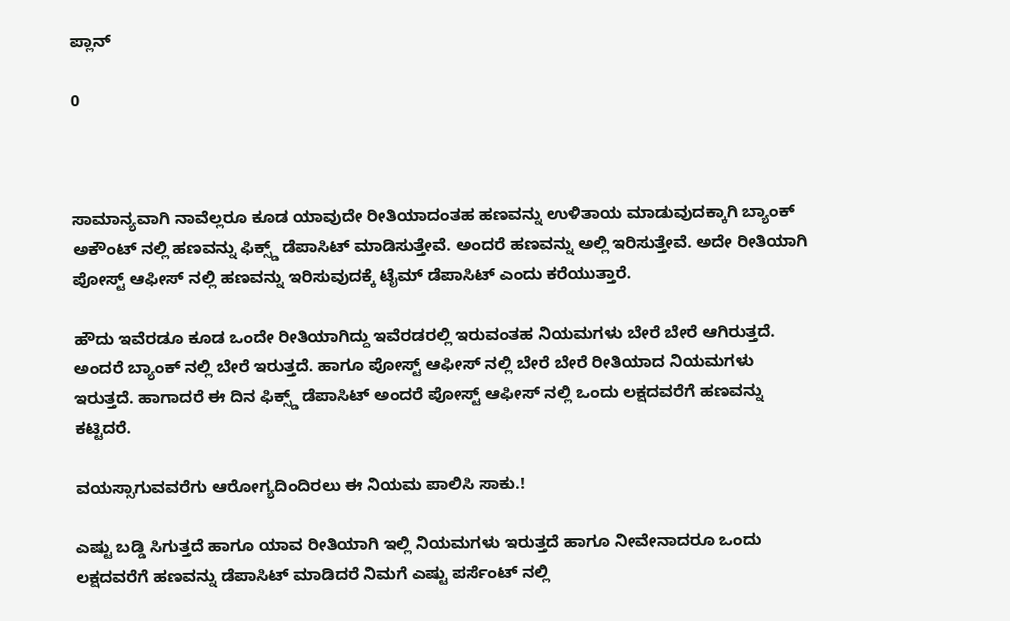ಪ್ಲಾನ್

0



ಸಾಮಾನ್ಯವಾಗಿ ನಾವೆಲ್ಲರೂ ಕೂಡ ಯಾವುದೇ ರೀತಿಯಾದಂತಹ ಹಣವನ್ನು ಉಳಿತಾಯ ಮಾಡುವುದಕ್ಕಾಗಿ ಬ್ಯಾಂಕ್ ಅಕೌಂಟ್ ನಲ್ಲಿ ಹಣವನ್ನು ಫಿಕ್ಸ್ಡ್ ಡೆಪಾಸಿಟ್ ಮಾಡಿಸುತ್ತೇವೆ. ಅಂದರೆ ಹಣವನ್ನು ಅಲ್ಲಿ ಇರಿಸುತ್ತೇವೆ. ಅದೇ ರೀತಿಯಾಗಿ ಪೋಸ್ಟ್ ಆಫೀಸ್ ನಲ್ಲಿ ಹಣವನ್ನು ಇರಿಸುವುದಕ್ಕೆ ಟೈಮ್ ಡೆಪಾಸಿಟ್ ಎಂದು ಕರೆಯುತ್ತಾರೆ.

ಹೌದು ಇವೆರಡೂ ಕೂಡ ಒಂದೇ ರೀತಿಯಾಗಿದ್ದು ಇವೆರಡರಲ್ಲಿ ಇರುವಂತಹ ನಿಯಮಗಳು ಬೇರೆ ಬೇರೆ ಆಗಿರುತ್ತದೆ. ಅಂದರೆ ಬ್ಯಾಂಕ್ ನಲ್ಲಿ ಬೇರೆ ಇರುತ್ತದೆ. ಹಾಗೂ ಪೋಸ್ಟ್ ಆಫೀಸ್ ನಲ್ಲಿ ಬೇರೆ ಬೇರೆ ರೀತಿಯಾದ ನಿಯಮಗಳು ಇರುತ್ತದೆ. ಹಾಗಾದರೆ ಈ ದಿನ ಫಿಕ್ಸ್ಡ್ ಡೆಪಾಸಿಟ್ ಅಂದರೆ ಪೋಸ್ಟ್ ಆಫೀಸ್ ನಲ್ಲಿ ಒಂದು ಲಕ್ಷದವರೆಗೆ ಹಣವನ್ನು ಕಟ್ಟಿದರೆ.

ವಯಸ್ಸಾಗುವವರೆಗು ಆರೋಗ್ಯದಿಂದಿರಲು ಈ ನಿಯಮ ಪಾಲಿಸಿ ಸಾಕು.!

ಎಷ್ಟು ಬಡ್ಡಿ ಸಿಗುತ್ತದೆ ಹಾಗೂ ಯಾವ ರೀತಿಯಾಗಿ ಇಲ್ಲಿ ನಿಯಮಗಳು ಇರುತ್ತದೆ ಹಾಗೂ ನೀವೇನಾದರೂ ಒಂದು ಲಕ್ಷದವರೆಗೆ ಹಣವನ್ನು ಡೆಪಾಸಿಟ್ ಮಾಡಿದರೆ ನಿಮಗೆ ಎಷ್ಟು ಪರ್ಸೆಂಟ್ ನಲ್ಲಿ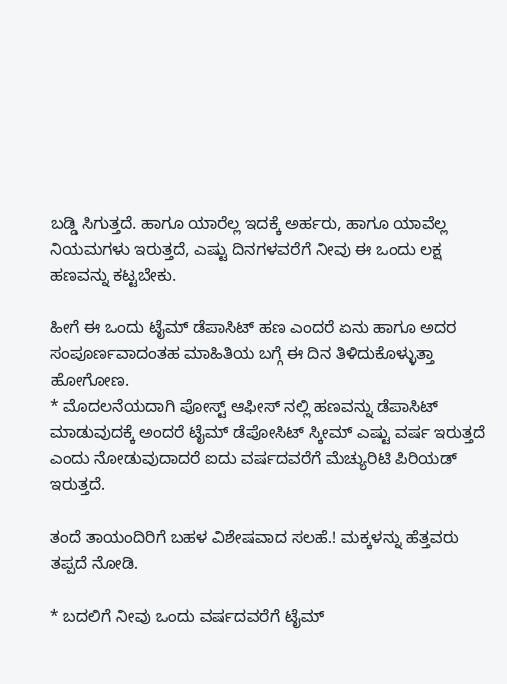ಬಡ್ಡಿ ಸಿಗುತ್ತದೆ. ಹಾಗೂ ಯಾರೆಲ್ಲ ಇದಕ್ಕೆ ಅರ್ಹರು, ಹಾಗೂ ಯಾವೆಲ್ಲ ನಿಯಮಗಳು ಇರುತ್ತದೆ, ಎಷ್ಟು ದಿನಗಳವರೆಗೆ ನೀವು ಈ ಒಂದು ಲಕ್ಷ ಹಣವನ್ನು ಕಟ್ಟಬೇಕು.

ಹೀಗೆ ಈ ಒಂದು ಟೈಮ್ ಡೆಪಾಸಿಟ್ ಹಣ ಎಂದರೆ ಏನು ಹಾಗೂ ಅದರ ಸಂಪೂರ್ಣವಾದಂತಹ ಮಾಹಿತಿಯ ಬಗ್ಗೆ ಈ ದಿನ ತಿಳಿದುಕೊಳ್ಳುತ್ತಾ ಹೋಗೋಣ.
* ಮೊದಲನೆಯದಾಗಿ ಪೋಸ್ಟ್ ಆಫೀಸ್ ನಲ್ಲಿ ಹಣವನ್ನು ಡೆಪಾಸಿಟ್ ಮಾಡುವುದಕ್ಕೆ ಅಂದರೆ ಟೈಮ್ ಡೆಪೋಸಿಟ್ ಸ್ಕೀಮ್ ಎಷ್ಟು ವರ್ಷ ಇರುತ್ತದೆ ಎಂದು ನೋಡುವುದಾದರೆ ಐದು ವರ್ಷದವರೆಗೆ ಮೆಚ್ಯುರಿಟಿ ಪಿರಿಯಡ್ ಇರುತ್ತದೆ.

ತಂದೆ ತಾಯಂದಿರಿಗೆ ಬಹಳ ವಿಶೇಷವಾದ ಸಲಹೆ.! ಮಕ್ಕಳನ್ನು ಹೆತ್ತವರು ತಪ್ಪದೆ ನೋಡಿ.

* ಬದಲಿಗೆ ನೀವು ಒಂದು ವರ್ಷದವರೆಗೆ ಟೈಮ್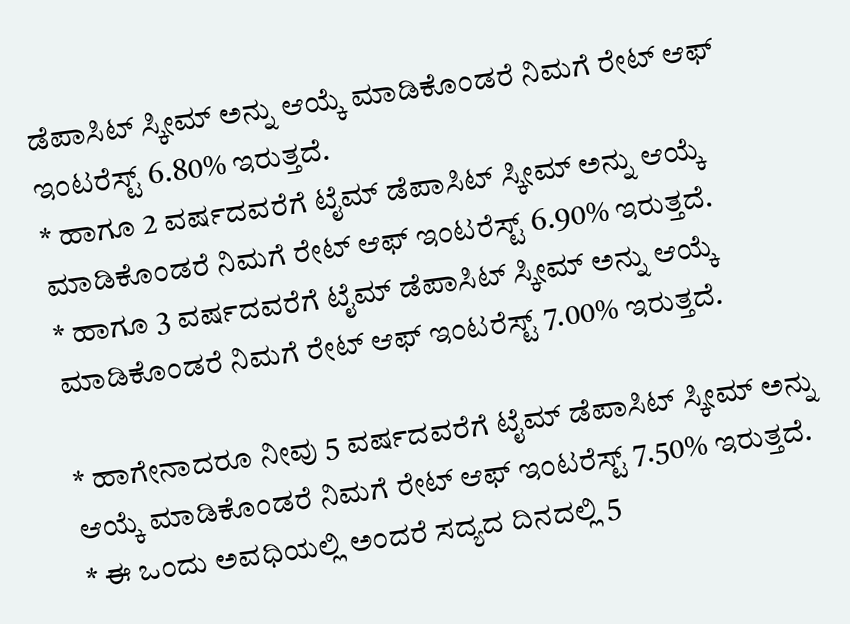ಡೆಪಾಸಿಟ್ ಸ್ಕೀಮ್ ಅನ್ನು ಆಯ್ಕೆ ಮಾಡಿಕೊಂಡರೆ ನಿಮಗೆ ರೇಟ್ ಆಫ್ ಇಂಟರೆಸ್ಟ್ 6.80% ಇರುತ್ತದೆ.
* ಹಾಗೂ 2 ವರ್ಷದವರೆಗೆ ಟೈಮ್ ಡೆಪಾಸಿಟ್ ಸ್ಕೀಮ್ ಅನ್ನು ಆಯ್ಕೆ ಮಾಡಿಕೊಂಡರೆ ನಿಮಗೆ ರೇಟ್ ಆಫ್ ಇಂಟರೆಸ್ಟ್ 6.90% ಇರುತ್ತದೆ.
* ಹಾಗೂ 3 ವರ್ಷದವರೆಗೆ ಟೈಮ್ ಡೆಪಾಸಿಟ್ ಸ್ಕೀಮ್ ಅನ್ನು ಆಯ್ಕೆ ಮಾಡಿಕೊಂಡರೆ ನಿಮಗೆ ರೇಟ್ ಆಫ್ ಇಂಟರೆಸ್ಟ್ 7.00% ಇರುತ್ತದೆ.

* ಹಾಗೇನಾದರೂ ನೀವು 5 ವರ್ಷದವರೆಗೆ ಟೈಮ್ ಡೆಪಾಸಿಟ್ ಸ್ಕೀಮ್ ಅನ್ನು ಆಯ್ಕೆ ಮಾಡಿಕೊಂಡರೆ ನಿಮಗೆ ರೇಟ್ ಆಫ್ ಇಂಟರೆಸ್ಟ್ 7.50% ಇರುತ್ತದೆ.
* ಈ ಒಂದು ಅವಧಿಯಲ್ಲಿ ಅಂದರೆ ಸದ್ಯದ ದಿನದಲ್ಲಿ 5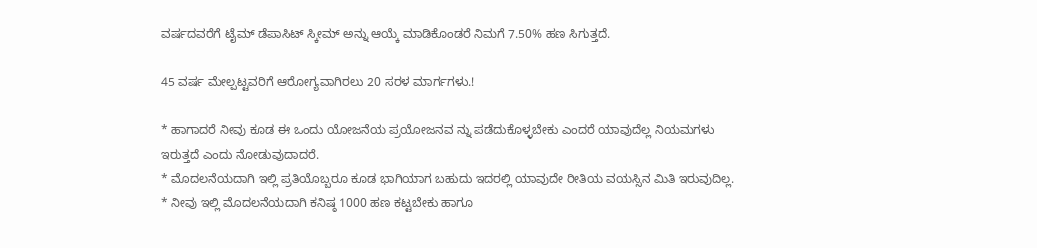ವರ್ಷದವರೆಗೆ ಟೈಮ್ ಡೆಪಾಸಿಟ್ ಸ್ಕೀಮ್ ಅನ್ನು ಆಯ್ಕೆ ಮಾಡಿಕೊಂಡರೆ ನಿಮಗೆ 7.50% ಹಣ ಸಿಗುತ್ತದೆ.

45 ವರ್ಷ ಮೇಲ್ಪಟ್ಟವರಿಗೆ ಆರೋಗ್ಯವಾಗಿರಲು 20 ಸರಳ ಮಾರ್ಗಗಳು.!

* ಹಾಗಾದರೆ ನೀವು ಕೂಡ ಈ ಒಂದು ಯೋಜನೆಯ ಪ್ರಯೋಜನವ ನ್ನು ಪಡೆದುಕೊಳ್ಳಬೇಕು ಎಂದರೆ ಯಾವುದೆಲ್ಲ ನಿಯಮಗಳು ಇರುತ್ತದೆ ಎಂದು ನೋಡುವುದಾದರೆ.
* ಮೊದಲನೆಯದಾಗಿ ಇಲ್ಲಿ ಪ್ರತಿಯೊಬ್ಬರೂ ಕೂಡ ಭಾಗಿಯಾಗ ಬಹುದು ಇದರಲ್ಲಿ ಯಾವುದೇ ರೀತಿಯ ವಯಸ್ಸಿನ ಮಿತಿ ಇರುವುದಿಲ್ಲ.
* ನೀವು ಇಲ್ಲಿ ಮೊದಲನೆಯದಾಗಿ ಕನಿಷ್ಠ 1000 ಹಣ ಕಟ್ಟಬೇಕು ಹಾಗೂ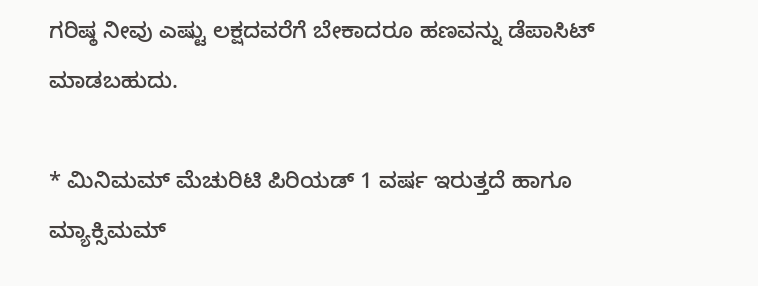ಗರಿಷ್ಠ ನೀವು ಎಷ್ಟು ಲಕ್ಷದವರೆಗೆ ಬೇಕಾದರೂ ಹಣವನ್ನು ಡೆಪಾಸಿಟ್ ಮಾಡಬಹುದು.

* ಮಿನಿಮಮ್ ಮೆಚುರಿಟಿ ಪಿರಿಯಡ್ 1 ವರ್ಷ ಇರುತ್ತದೆ ಹಾಗೂ ಮ್ಯಾಕ್ಸಿಮಮ್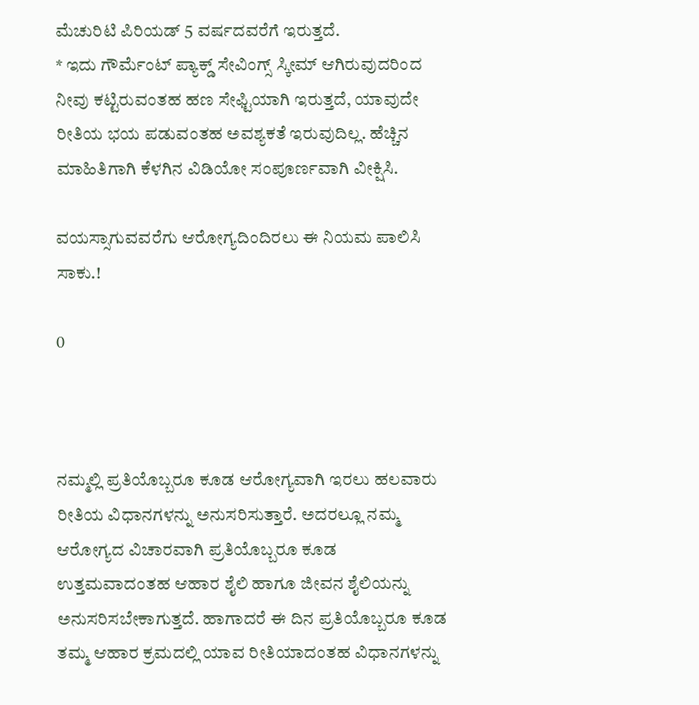ಮೆಚುರಿಟಿ ಪಿರಿಯಡ್ 5 ವರ್ಷದವರೆಗೆ ಇರುತ್ತದೆ.
* ಇದು ಗೌರ್ಮೆಂಟ್ ಪ್ಯಾಕ್ಡ್ ಸೇವಿಂಗ್ಸ್ ಸ್ಕೀಮ್ ಆಗಿರುವುದರಿಂದ ನೀವು ಕಟ್ಟಿರುವಂತಹ ಹಣ ಸೇಫ್ಟಿಯಾಗಿ ಇರುತ್ತದೆ, ಯಾವುದೇ ರೀತಿಯ ಭಯ ಪಡುವಂತಹ ಅವಶ್ಯಕತೆ ಇರುವುದಿಲ್ಲ. ಹೆಚ್ಚಿನ ಮಾಹಿತಿಗಾಗಿ ಕೆಳಗಿನ ವಿಡಿಯೋ ಸಂಪೂರ್ಣವಾಗಿ ವೀಕ್ಷಿಸಿ.

ವಯಸ್ಸಾಗುವವರೆಗು ಆರೋಗ್ಯದಿಂದಿರಲು ಈ ನಿಯಮ ಪಾಲಿಸಿ ಸಾಕು.!

0



ನಮ್ಮಲ್ಲಿ ಪ್ರತಿಯೊಬ್ಬರೂ ಕೂಡ ಆರೋಗ್ಯವಾಗಿ ಇರಲು ಹಲವಾರು ರೀತಿಯ ವಿಧಾನಗಳನ್ನು ಅನುಸರಿಸುತ್ತಾರೆ. ಅದರಲ್ಲೂ ನಮ್ಮ ಆರೋಗ್ಯದ ವಿಚಾರವಾಗಿ ಪ್ರತಿಯೊಬ್ಬರೂ ಕೂಡ ಉತ್ತಮವಾದಂತಹ ಆಹಾರ ಶೈಲಿ ಹಾಗೂ ಜೀವನ ಶೈಲಿಯನ್ನು ಅನುಸರಿಸಬೇಕಾಗುತ್ತದೆ. ಹಾಗಾದರೆ ಈ ದಿನ ಪ್ರತಿಯೊಬ್ಬರೂ ಕೂಡ ತಮ್ಮ ಆಹಾರ ಕ್ರಮದಲ್ಲಿ ಯಾವ ರೀತಿಯಾದಂತಹ ವಿಧಾನಗಳನ್ನು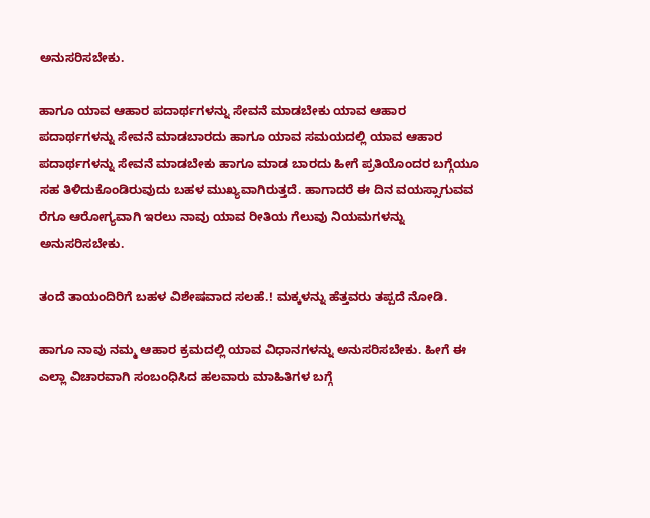ಅನುಸರಿಸಬೇಕು.

ಹಾಗೂ ಯಾವ ಆಹಾರ ಪದಾರ್ಥಗಳನ್ನು ಸೇವನೆ ಮಾಡಬೇಕು ಯಾವ ಆಹಾರ ಪದಾರ್ಥಗಳನ್ನು ಸೇವನೆ ಮಾಡಬಾರದು ಹಾಗೂ ಯಾವ ಸಮಯದಲ್ಲಿ ಯಾವ ಆಹಾರ ಪದಾರ್ಥಗಳನ್ನು ಸೇವನೆ ಮಾಡಬೇಕು ಹಾಗೂ ಮಾಡ ಬಾರದು ಹೀಗೆ ಪ್ರತಿಯೊಂದರ ಬಗ್ಗೆಯೂ ಸಹ ತಿಳಿದುಕೊಂಡಿರುವುದು ಬಹಳ ಮುಖ್ಯವಾಗಿರುತ್ತದೆ. ಹಾಗಾದರೆ ಈ ದಿನ ವಯಸ್ಸಾಗುವವ ರೆಗೂ ಆರೋಗ್ಯವಾಗಿ ಇರಲು ನಾವು ಯಾವ ರೀತಿಯ ಗೆಲುವು ನಿಯಮಗಳನ್ನು ಅನುಸರಿಸಬೇಕು.

ತಂದೆ ತಾಯಂದಿರಿಗೆ ಬಹಳ ವಿಶೇಷವಾದ ಸಲಹೆ.! ಮಕ್ಕಳನ್ನು ಹೆತ್ತವರು ತಪ್ಪದೆ ನೋಡಿ.

ಹಾಗೂ ನಾವು ನಮ್ಮ ಆಹಾರ ಕ್ರಮದಲ್ಲಿ ಯಾವ ವಿಧಾನಗಳನ್ನು ಅನುಸರಿಸಬೇಕು. ಹೀಗೆ ಈ ಎಲ್ಲಾ ವಿಚಾರವಾಗಿ ಸಂಬಂಧಿಸಿದ ಹಲವಾರು ಮಾಹಿತಿಗಳ ಬಗ್ಗೆ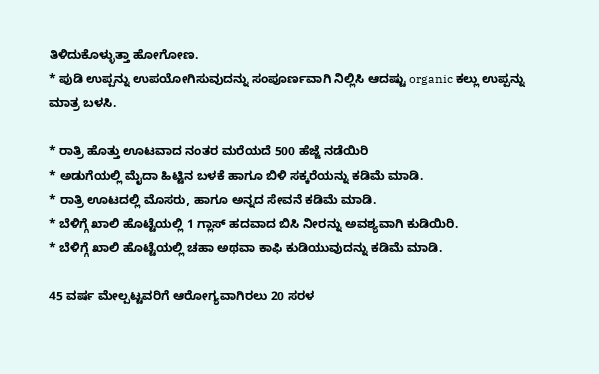ತಿಳಿದುಕೊಳ್ಳುತ್ತಾ ಹೋಗೋಣ.
* ಪುಡಿ ಉಪ್ಪನ್ನು ಉಪಯೋಗಿಸುವುದನ್ನು ಸಂಪೂರ್ಣವಾಗಿ ನಿಲ್ಲಿಸಿ ಆದಷ್ಟು organic ಕಲ್ಲು ಉಪ್ಪನ್ನು ಮಾತ್ರ ಬಳಸಿ.

* ರಾತ್ರಿ ಹೊತ್ತು ಊಟವಾದ ನಂತರ ಮರೆಯದೆ 500 ಹೆಜ್ಜೆ ನಡೆಯಿರಿ
* ಅಡುಗೆಯಲ್ಲಿ ಮೈದಾ ಹಿಟ್ಟಿನ ಬಳಕೆ ಹಾಗೂ ಬಿಳಿ ಸಕ್ಕರೆಯನ್ನು ಕಡಿಮೆ ಮಾಡಿ.
* ರಾತ್ರಿ ಊಟದಲ್ಲಿ ಮೊಸರು, ಹಾಗೂ ಅನ್ನದ ಸೇವನೆ ಕಡಿಮೆ ಮಾಡಿ.
* ಬೆಳಿಗ್ಗೆ ಖಾಲಿ ಹೊಟ್ಟೆಯಲ್ಲಿ 1 ಗ್ಲಾಸ್ ಹದವಾದ ಬಿಸಿ ನೀರನ್ನು ಅವಶ್ಯವಾಗಿ ಕುಡಿಯಿರಿ.
* ಬೆಳಿಗ್ಗೆ ಖಾಲಿ ಹೊಟ್ಟೆಯಲ್ಲಿ ಚಹಾ ಅಥವಾ ಕಾಫಿ ಕುಡಿಯುವುದನ್ನು ಕಡಿಮೆ ಮಾಡಿ.

45 ವರ್ಷ ಮೇಲ್ಪಟ್ಟವರಿಗೆ ಆರೋಗ್ಯವಾಗಿರಲು 20 ಸರಳ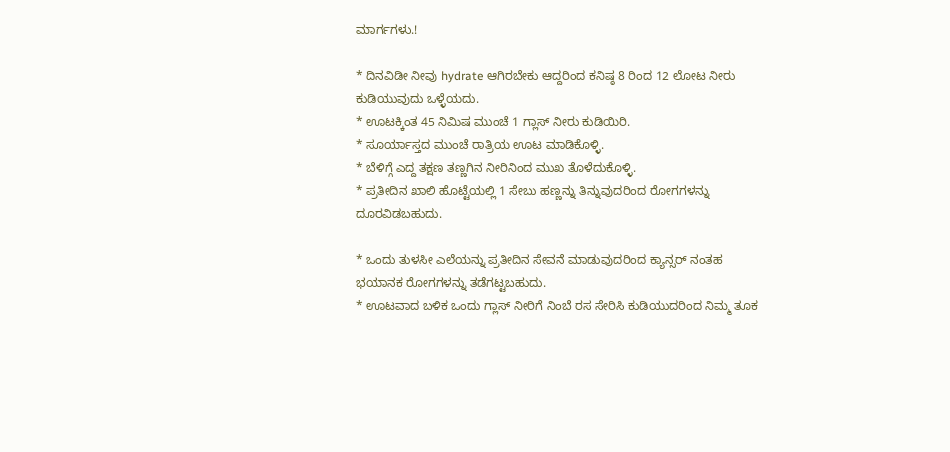ಮಾರ್ಗಗಳು.!

* ದಿನವಿಡೀ ನೀವು hydrate ಆಗಿರಬೇಕು ಆದ್ದರಿಂದ ಕನಿಷ್ಠ 8 ರಿಂದ 12 ಲೋಟ ನೀರು ಕುಡಿಯುವುದು ಒಳ್ಳೆಯದು.
* ಊಟಕ್ಕಿಂತ 45 ನಿಮಿಷ ಮುಂಚೆ 1 ಗ್ಲಾಸ್ ನೀರು ಕುಡಿಯಿರಿ.
* ಸೂರ್ಯಾಸ್ತದ ಮುಂಚೆ ರಾತ್ರಿಯ ಊಟ ಮಾಡಿಕೊಳ್ಳಿ.
* ಬೆಳಿಗ್ಗೆ ಎದ್ದ ತಕ್ಷಣ ತಣ್ಣಗಿನ ನೀರಿನಿಂದ ಮುಖ ತೊಳೆದುಕೊಳ್ಳಿ.
* ಪ್ರತೀದಿನ ಖಾಲಿ ಹೊಟ್ಟೆಯಲ್ಲಿ 1 ಸೇಬು ಹಣ್ಣನ್ನು ತಿನ್ನುವುದರಿಂದ ರೋಗಗಳನ್ನು ದೂರವಿಡಬಹುದು.

* ಒಂದು ತುಳಸೀ ಎಲೆಯನ್ನು ಪ್ರತೀದಿನ ಸೇವನೆ ಮಾಡುವುದರಿಂದ ಕ್ಯಾನ್ಸರ್ ನಂತಹ ಭಯಾನಕ ರೋಗಗಳನ್ನು ತಡೆಗಟ್ಟಬಹುದು.
* ಊಟವಾದ ಬಳಿಕ ಒಂದು ಗ್ಲಾಸ್ ನೀರಿಗೆ ನಿಂಬೆ ರಸ ಸೇರಿಸಿ ಕುಡಿಯುದರಿಂದ ನಿಮ್ಮ ತೂಕ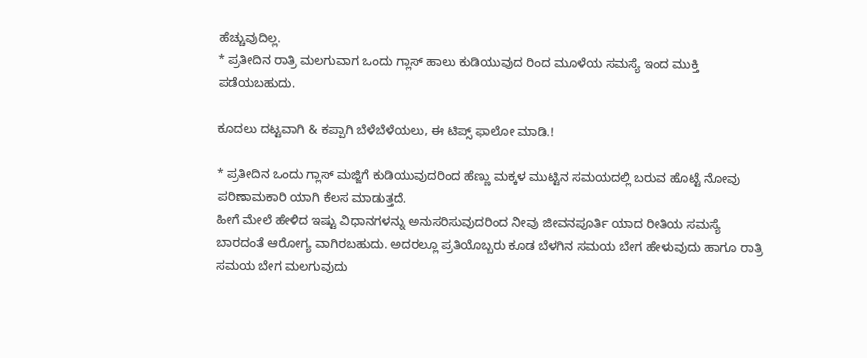ಹೆಚ್ಚುವುದಿಲ್ಲ.
* ಪ್ರತೀದಿನ ರಾತ್ರಿ ಮಲಗುವಾಗ ಒಂದು ಗ್ಲಾಸ್ ಹಾಲು ಕುಡಿಯುವುದ ರಿಂದ ಮೂಳೆಯ ಸಮಸ್ಯೆ ಇಂದ ಮುಕ್ತಿ ಪಡೆಯಬಹುದು.

ಕೂದಲು ದಟ್ಟವಾಗಿ & ಕಪ್ಪಾಗಿ ಬೆಳೆಬೆಳೆಯಲು, ಈ ಟಿಪ್ಸ್ ಫಾಲೋ ಮಾಡಿ.!

* ಪ್ರತೀದಿನ ಒಂದು ಗ್ಲಾಸ್ ಮಜ್ಜಿಗೆ ಕುಡಿಯುವುದರಿಂದ ಹೆಣ್ಣು ಮಕ್ಕಳ ಮುಟ್ಟಿನ ಸಮಯದಲ್ಲಿ ಬರುವ ಹೊಟ್ಟೆ ನೋವು ಪರಿಣಾಮಕಾರಿ ಯಾಗಿ ಕೆಲಸ ಮಾಡುತ್ತದೆ.
ಹೀಗೆ ಮೇಲೆ ಹೇಳಿದ ಇಷ್ಟು ವಿಧಾನಗಳನ್ನು ಅನುಸರಿಸುವುದರಿಂದ ನೀವು ಜೀವನಪೂರ್ತಿ ಯಾದ ರೀತಿಯ ಸಮಸ್ಯೆ ಬಾರದಂತೆ ಆರೋಗ್ಯ ವಾಗಿರಬಹುದು. ಅದರಲ್ಲೂ ಪ್ರತಿಯೊಬ್ಬರು ಕೂಡ ಬೆಳಗಿನ ಸಮಯ ಬೇಗ ಹೇಳುವುದು ಹಾಗೂ ರಾತ್ರಿ ಸಮಯ ಬೇಗ ಮಲಗುವುದು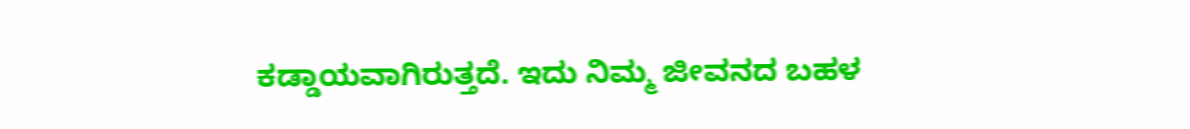ಕಡ್ಡಾಯವಾಗಿರುತ್ತದೆ. ಇದು ನಿಮ್ಮ ಜೀವನದ ಬಹಳ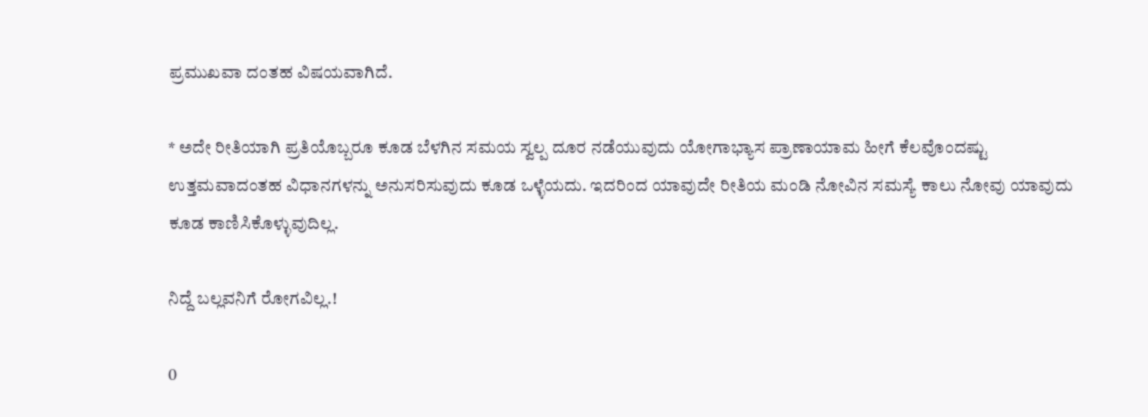ಪ್ರಮುಖವಾ ದಂತಹ ವಿಷಯವಾಗಿದೆ.

* ಅದೇ ರೀತಿಯಾಗಿ ಪ್ರತಿಯೊಬ್ಬರೂ ಕೂಡ ಬೆಳಗಿನ ಸಮಯ ಸ್ವಲ್ಪ ದೂರ ನಡೆಯುವುದು ಯೋಗಾಭ್ಯಾಸ ಪ್ರಾಣಾಯಾಮ ಹೀಗೆ ಕೆಲವೊಂದಷ್ಟು ಉತ್ತಮವಾದಂತಹ ವಿಧಾನಗಳನ್ನು ಅನುಸರಿಸುವುದು ಕೂಡ ಒಳ್ಳೆಯದು. ಇದರಿಂದ ಯಾವುದೇ ರೀತಿಯ ಮಂಡಿ ನೋವಿನ ಸಮಸ್ಯೆ ಕಾಲು ನೋವು ಯಾವುದು ಕೂಡ ಕಾಣಿಸಿಕೊಳ್ಳುವುದಿಲ್ಲ.

ನಿದ್ದೆ ಬಲ್ಲವನಿಗೆ ರೋಗವಿಲ್ಲ.!

0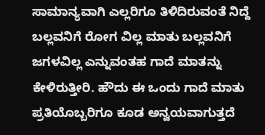ಸಾಮಾನ್ಯವಾಗಿ ಎಲ್ಲರಿಗೂ ತಿಳಿದಿರುವಂತೆ ನಿದ್ದೆ ಬಲ್ಲವನಿಗೆ ರೋಗ ವಿಲ್ಲ ಮಾತು ಬಲ್ಲವನಿಗೆ ಜಗಳವಿಲ್ಲ ಎನ್ನುವಂತಹ ಗಾದೆ ಮಾತನ್ನು ಕೇಳಿರುತ್ತೀರಿ. ಹೌದು ಈ ಒಂದು ಗಾದೆ ಮಾತು ಪ್ರತಿಯೊಬ್ಬರಿಗೂ ಕೂಡ ಅನ್ವಯವಾಗುತ್ತದೆ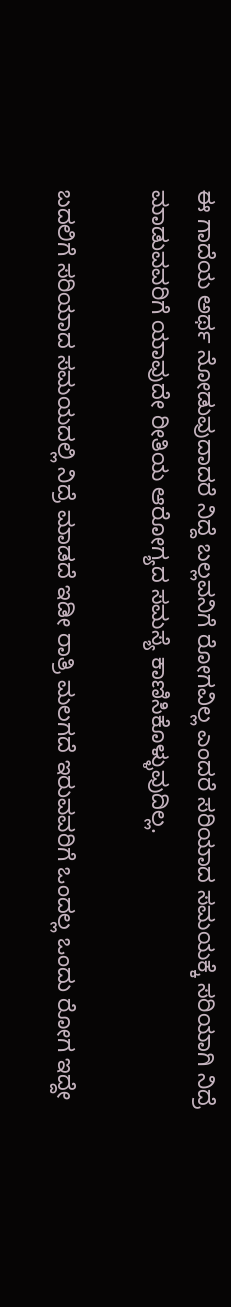ಈ ಗಾದೆಯ ಅರ್ಥ ನೋಡುವುದಾದರೆ ನಿದ್ದೆ ಬಲ್ಲವನಿಗೆ ರೋಗವಿಲ್ಲ ಎಂದರೆ ಸರಿಯಾದ ಸಮಯಕ್ಕೆ ಸರಿಯಾಗಿ ನಿದ್ರೆ ಮಾಡುವವರಿಗೆ ಯಾವುದೇ ರೀತಿಯ ಆರೋಗ್ಯದ ಸಮಸ್ಯೆ ಕಾಣಿಸಿಕೊಳ್ಳುವುದಿಲ್ಲ.

ಬದಲಿಗೆ ಸರಿಯಾದ ಸಮಯದಲ್ಲಿ ನಿದ್ರೆ ಮಾಡದೆ ಇಡೀ ರಾತ್ರಿ ಮಲಗದೆ ಇರುವವರಿಗೆ ಒಂದಲ್ಲ ಒಂದು ರೋಗ ಇದ್ದೇ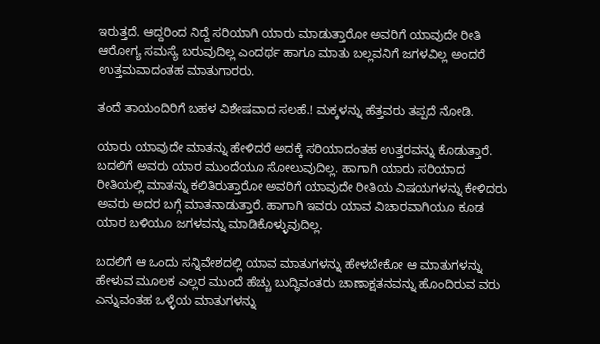ಇರುತ್ತದೆ. ಆದ್ದರಿಂದ ನಿದ್ದೆ ಸರಿಯಾಗಿ ಯಾರು ಮಾಡುತ್ತಾರೋ ಅವರಿಗೆ ಯಾವುದೇ ರೀತಿ ಆರೋಗ್ಯ ಸಮಸ್ಯೆ ಬರುವುದಿಲ್ಲ ಎಂದರ್ಥ ಹಾಗೂ ಮಾತು ಬಲ್ಲವನಿಗೆ ಜಗಳವಿಲ್ಲ ಅಂದರೆ ಉತ್ತಮವಾದಂತಹ ಮಾತುಗಾರರು.

ತಂದೆ ತಾಯಂದಿರಿಗೆ ಬಹಳ ವಿಶೇಷವಾದ ಸಲಹೆ.! ಮಕ್ಕಳನ್ನು ಹೆತ್ತವರು ತಪ್ಪದೆ ನೋಡಿ.

ಯಾರು ಯಾವುದೇ ಮಾತನ್ನು ಹೇಳಿದರೆ ಅದಕ್ಕೆ ಸರಿಯಾದಂತಹ ಉತ್ತರವನ್ನು ಕೊಡುತ್ತಾರೆ. ಬದಲಿಗೆ ಅವರು ಯಾರ ಮುಂದೆಯೂ ಸೋಲುವುದಿಲ್ಲ. ಹಾಗಾಗಿ ಯಾರು ಸರಿಯಾದ ರೀತಿಯಲ್ಲಿ ಮಾತನ್ನು ಕಲಿತಿರುತ್ತಾರೋ ಅವರಿಗೆ ಯಾವುದೇ ರೀತಿಯ ವಿಷಯಗಳನ್ನು ಕೇಳಿದರು ಅವರು ಅದರ ಬಗ್ಗೆ ಮಾತನಾಡುತ್ತಾರೆ. ಹಾಗಾಗಿ ಇವರು ಯಾವ ವಿಚಾರವಾಗಿಯೂ ಕೂಡ ಯಾರ ಬಳಿಯೂ ಜಗಳವನ್ನು ಮಾಡಿಕೊಳ್ಳುವುದಿಲ್ಲ.

ಬದಲಿಗೆ ಆ ಒಂದು ಸನ್ನಿವೇಶದಲ್ಲಿ ಯಾವ ಮಾತುಗಳನ್ನು ಹೇಳಬೇಕೋ ಆ ಮಾತುಗಳನ್ನು ಹೇಳುವ ಮೂಲಕ ಎಲ್ಲರ ಮುಂದೆ ಹೆಚ್ಚು ಬುದ್ಧಿವಂತರು ಚಾಣಾಕ್ಷತನವನ್ನು ಹೊಂದಿರುವ ವರು ಎನ್ನುವಂತಹ ಒಳ್ಳೆಯ ಮಾತುಗಳನ್ನು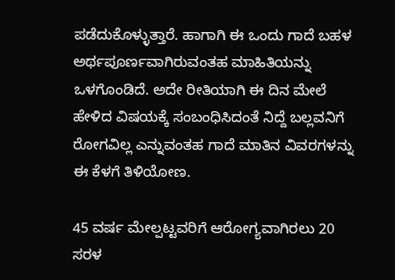ಪಡೆದುಕೊಳ್ಳುತ್ತಾರೆ. ಹಾಗಾಗಿ ಈ ಒಂದು ಗಾದೆ ಬಹಳ ಅರ್ಥಪೂರ್ಣವಾಗಿರುವಂತಹ ಮಾಹಿತಿಯನ್ನು ಒಳಗೊಂಡಿದೆ. ಅದೇ ರೀತಿಯಾಗಿ ಈ ದಿನ ಮೇಲೆ ಹೇಳಿದ ವಿಷಯಕ್ಕೆ ಸಂಬಂಧಿಸಿದಂತೆ ನಿದ್ದೆ ಬಲ್ಲವನಿಗೆ ರೋಗವಿಲ್ಲ ಎನ್ನುವಂತಹ ಗಾದೆ ಮಾತಿನ ವಿವರಗಳನ್ನು ಈ ಕೆಳಗೆ ತಿಳಿಯೋಣ.

45 ವರ್ಷ ಮೇಲ್ಪಟ್ಟವರಿಗೆ ಆರೋಗ್ಯವಾಗಿರಲು 20 ಸರಳ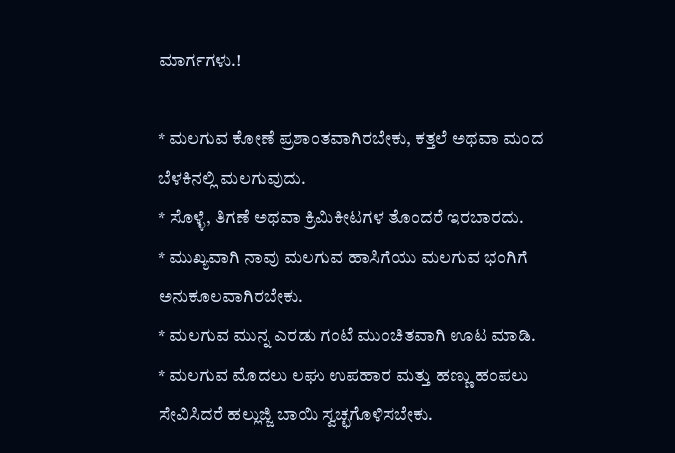ಮಾರ್ಗಗಳು.!

* ಮಲಗುವ ಕೋಣೆ ಪ್ರಶಾಂತವಾಗಿರಬೇಕು, ಕತ್ತಲೆ ಅಥವಾ ಮಂದ ಬೆಳಕಿನಲ್ಲಿ ಮಲಗುವುದು.
* ಸೊಳ್ಳೆ, ತಿಗಣೆ ಅಥವಾ ಕ್ರಿಮಿಕೀಟಗಳ ತೊಂದರೆ ಇರಬಾರದು.
* ಮುಖ್ಯವಾಗಿ ನಾವು ಮಲಗುವ ಹಾಸಿಗೆಯು ಮಲಗುವ ಭಂಗಿಗೆ ಅನುಕೂಲವಾಗಿರಬೇಕು.
* ಮಲಗುವ ಮುನ್ನ ಎರಡು ಗಂಟೆ ಮುಂಚಿತವಾಗಿ ಊಟ ಮಾಡಿ.
* ಮಲಗುವ ಮೊದಲು ಲಘು ಉಪಹಾರ ಮತ್ತು ಹಣ್ಣು ಹಂಪಲು ಸೇವಿಸಿದರೆ ಹಲ್ಲುಜ್ಜಿ ಬಾಯಿ ಸ್ವಚ್ಛಗೊಳಿಸಬೇಕು.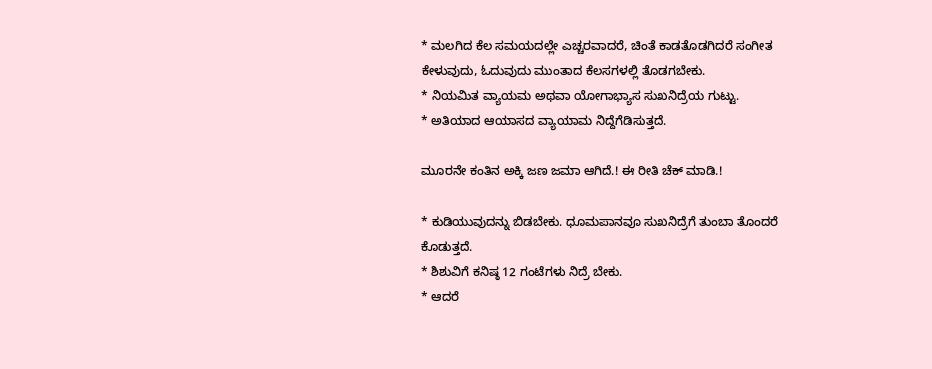* ಮಲಗಿದ ಕೆಲ ಸಮಯದಲ್ಲೇ ಎಚ್ಚರವಾದರೆ, ಚಿಂತೆ ಕಾಡತೊಡಗಿದರೆ ಸಂಗೀತ ಕೇಳುವುದು, ಓದುವುದು ಮುಂತಾದ ಕೆಲಸಗಳಲ್ಲಿ ತೊಡಗಬೇಕು.
* ನಿಯಮಿತ ವ್ಯಾಯಮ ಅಥವಾ ಯೋಗಾಭ್ಯಾಸ ಸುಖನಿದ್ರೆಯ ಗುಟ್ಟು.
* ಅತಿಯಾದ ಆಯಾಸದ ವ್ಯಾಯಾಮ ನಿದ್ದೆಗೆಡಿಸುತ್ತದೆ.

ಮೂರನೇ ಕಂತಿನ ಅಕ್ಕಿ ಜಣ ಜಮಾ ಆಗಿದೆ.! ಈ ರೀತಿ ಚೆಕ್ ಮಾಡಿ.!

* ಕುಡಿಯುವುದನ್ನು ಬಿಡಬೇಕು. ಧೂಮಪಾನವೂ ಸುಖನಿದ್ರೆಗೆ ತುಂಬಾ ತೊಂದರೆ ಕೊಡುತ್ತದೆ.
* ಶಿಶುವಿಗೆ ಕನಿಷ್ಠ 12 ಗಂಟೆಗಳು ನಿದ್ರೆ ಬೇಕು.
* ಆದರೆ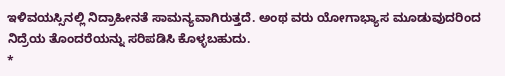ಇಳಿವಯಸ್ಸಿನಲ್ಲಿ ನಿದ್ರಾಹೀನತೆ ಸಾಮನ್ಯವಾಗಿರುತ್ತದೆ. ಅಂಥ ವರು ಯೋಗಾಭ್ಯಾಸ ಮೂಡುವುದರಿಂದ ನಿದ್ರೆಯ ತೊಂದರೆಯನ್ನು ಸರಿಪಡಿಸಿ ಕೊಳ್ಳಬಹುದು.
*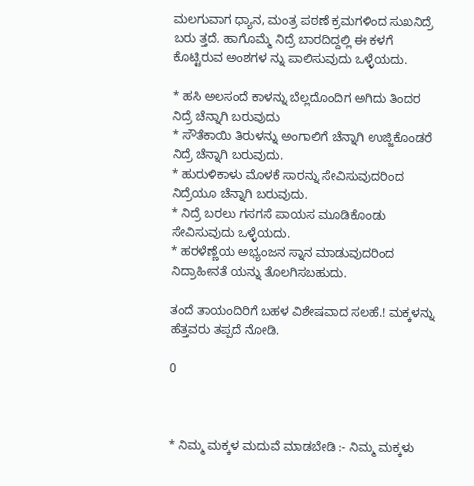ಮಲಗುವಾಗ ಧ್ಯಾನ, ಮಂತ್ರ ಪಠಣೆ ಕ್ರಮಗಳಿಂದ ಸುಖನಿದ್ರೆ ಬರು ತ್ತದೆ. ಹಾಗೊಮ್ಮೆ ನಿದ್ರೆ ಬಾರದಿದ್ದಲ್ಲಿ ಈ ಕಳಗೆ ಕೊಟ್ಟಿರುವ ಅಂಶಗಳ ನ್ನು ಪಾಲಿಸುವುದು ಒಳ್ಳೆಯದು.

* ಹಸಿ ಅಲಸಂದೆ ಕಾಳನ್ನು ಬೆಲ್ಲದೊಂದಿಗ ಅಗಿದು ತಿಂದರ ನಿದ್ರೆ ಚೆನ್ನಾಗಿ ಬರುವುದು
* ಸೌತೆಕಾಯಿ ತಿರುಳನ್ನು ಅಂಗಾಲಿಗೆ ಚೆನ್ನಾಗಿ ಉಜ್ಜಿಕೊಂಡರೆ ನಿದ್ರೆ ಚೆನ್ನಾಗಿ ಬರುವುದು.
* ಹುರುಳಿಕಾಳು ಮೊಳಕೆ ಸಾರನ್ನು ಸೇವಿಸುವುದರಿಂದ ನಿದ್ರೆಯೂ ಚೆನ್ನಾಗಿ ಬರುವುದು.
* ನಿದ್ರೆ ಬರಲು ಗಸಗಸೆ ಪಾಯಸ ಮೂಡಿಕೊಂಡು ಸೇವಿಸುವುದು ಒಳ್ಳೆಯದು.
* ಹರಳೆಣ್ಣೆಯ ಅಭ್ಯಂಜನ ಸ್ನಾನ ಮಾಡುವುದರಿಂದ ನಿದ್ರಾಹೀನತೆ ಯನ್ನು ತೊಲಗಿಸಬಹುದು.

ತಂದೆ ತಾಯಂದಿರಿಗೆ ಬಹಳ ವಿಶೇಷವಾದ ಸಲಹೆ.! ಮಕ್ಕಳನ್ನು ಹೆತ್ತವರು ತಪ್ಪದೆ ನೋಡಿ.

0



* ನಿಮ್ಮ ಮಕ್ಕಳ ಮದುವೆ ಮಾಡಬೇಡಿ :- ನಿಮ್ಮ ಮಕ್ಕಳು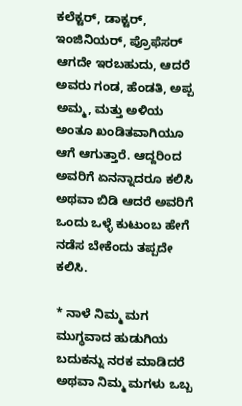ಕಲೆಕ್ಟರ್, ಡಾಕ್ಟರ್, ಇಂಜಿನಿಯರ್, ಪ್ರೊಫೆಸರ್ ಆಗದೇ ಇರಬಹುದು, ಆದರೆ ಅವರು ಗಂಡ, ಹೆಂಡತಿ, ಅಪ್ಪ ಅಮ್ಮ, ಮತ್ತು ಅಳಿಯ ಅಂತೂ ಖಂಡಿತವಾಗಿಯೂ ಆಗೆ ಆಗುತ್ತಾರೆ. ಆದ್ದರಿಂದ ಅವರಿಗೆ ಏನನ್ನಾದರೂ ಕಲಿಸಿ ಅಥವಾ ಬಿಡಿ ಆದರೆ ಅವರಿಗೆ ಒಂದು ಒಳ್ಳೆ ಕುಟುಂಬ ಹೇಗೆ ನಡೆಸ ಬೇಕೆಂದು ತಪ್ಪದೇ ಕಲಿಸಿ.

* ನಾಳೆ ನಿಮ್ಮ ಮಗ ಮುಗ್ಧವಾದ ಹುಡುಗಿಯ ಬದುಕನ್ನು ನರಕ ಮಾಡಿದರೆ ಅಥವಾ ನಿಮ್ಮ ಮಗಳು ಒಬ್ಬ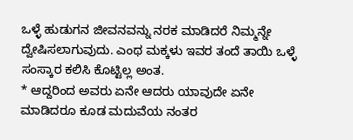ಒಳ್ಳೆ ಹುಡುಗನ ಜೀವನವನ್ನು ನರಕ ಮಾಡಿದರೆ ನಿಮ್ಮನ್ನೇ ದ್ವೇಷಿಸಲಾಗುವುದು. ಎಂಥ ಮಕ್ಕಳು ಇವರ ತಂದೆ ತಾಯಿ ಒಳ್ಳೆ ಸಂಸ್ಕಾರ ಕಲಿಸಿ ಕೊಟ್ಟಿಲ್ಲ ಅಂತ.
* ಆದ್ದರಿಂದ ಅವರು ಏನೇ ಆದರು ಯಾವುದೇ ಏನೇ ಮಾಡಿದರೂ ಕೂಡ ಮದುವೆಯ ನಂತರ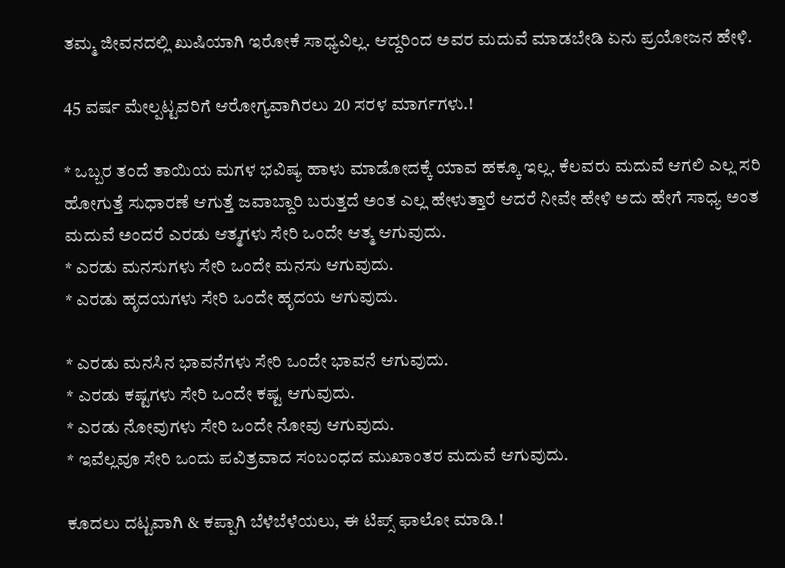ತಮ್ಮ ಜೀವನದಲ್ಲಿ ಖುಷಿಯಾಗಿ ಇರೋಕೆ ಸಾಧ್ಯವಿಲ್ಲ. ಆದ್ದರಿಂದ ಅವರ ಮದುವೆ ಮಾಡಬೇಡಿ ಏನು ಪ್ರಯೋಜನ ಹೇಳಿ.

45 ವರ್ಷ ಮೇಲ್ಪಟ್ಟವರಿಗೆ ಆರೋಗ್ಯವಾಗಿರಲು 20 ಸರಳ ಮಾರ್ಗಗಳು.!

* ಒಬ್ಬರ ತಂದೆ ತಾಯಿಯ ಮಗಳ ಭವಿಷ್ಯ ಹಾಳು ಮಾಡೋದಕ್ಕೆ ಯಾವ ಹಕ್ಕೂ ಇಲ್ಲ. ಕೆಲವರು ಮದುವೆ ಆಗಲಿ ಎಲ್ಲ ಸರಿ ಹೋಗುತ್ತೆ ಸುಧಾರಣೆ ಆಗುತ್ತೆ ಜವಾಬ್ದಾರಿ ಬರುತ್ತದೆ ಅಂತ ಎಲ್ಲ ಹೇಳುತ್ತಾರೆ ಆದರೆ ನೀವೇ ಹೇಳಿ ಅದು ಹೇಗೆ ಸಾಧ್ಯ ಅಂತ ಮದುವೆ ಅಂದರೆ ಎರಡು ಆತ್ಮಗಳು ಸೇರಿ ಒಂದೇ ಆತ್ಮ ಆಗುವುದು.
* ಎರಡು ಮನಸುಗಳು ಸೇರಿ ಒಂದೇ ಮನಸು ಆಗುವುದು.
* ಎರಡು ಹೃದಯಗಳು ಸೇರಿ ಒಂದೇ ಹೃದಯ ಆಗುವುದು.

* ಎರಡು ಮನಸಿನ ಭಾವನೆಗಳು ಸೇರಿ ಒಂದೇ ಭಾವನೆ ಆಗುವುದು.
* ಎರಡು ಕಷ್ಟಗಳು ಸೇರಿ ಒಂದೇ ಕಷ್ಟ ಆಗುವುದು.
* ಎರಡು ನೋವುಗಳು ಸೇರಿ ಒಂದೇ ನೋವು ಆಗುವುದು.
* ಇವೆಲ್ಲವೂ ಸೇರಿ ಒಂದು ಪವಿತ್ರವಾದ ಸಂಬಂಧದ ಮುಖಾಂತರ ಮದುವೆ ಆಗುವುದು.

ಕೂದಲು ದಟ್ಟವಾಗಿ & ಕಪ್ಪಾಗಿ ಬೆಳೆಬೆಳೆಯಲು, ಈ ಟಿಪ್ಸ್ ಫಾಲೋ ಮಾಡಿ.!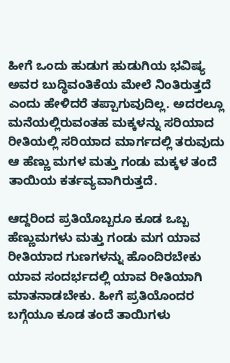ಹೀಗೆ ಒಂದು ಹುಡುಗ ಹುಡುಗಿಯ ಭವಿಷ್ಯ ಅವರ ಬುದ್ಧಿವಂತಿಕೆಯ ಮೇಲೆ ನಿಂತಿರುತ್ತದೆ ಎಂದು ಹೇಳಿದರೆ ತಪ್ಪಾಗುವುದಿಲ್ಲ. ಅದರಲ್ಲೂ ಮನೆಯಲ್ಲಿರುವಂತಹ ಮಕ್ಕಳನ್ನು ಸರಿಯಾದ ರೀತಿಯಲ್ಲಿ ಸರಿಯಾದ ಮಾರ್ಗದಲ್ಲಿ ತರುವುದು ಆ ಹೆಣ್ಣು ಮಗಳ ಮತ್ತು ಗಂಡು ಮಕ್ಕಳ ತಂದೆ ತಾಯಿಯ ಕರ್ತವ್ಯವಾಗಿರುತ್ತದೆ.

ಆದ್ದರಿಂದ ಪ್ರತಿಯೊಬ್ಬರೂ ಕೂಡ ಒಬ್ಬ ಹೆಣ್ಣುಮಗಳು ಮತ್ತು ಗಂಡು ಮಗ ಯಾವ ರೀತಿಯಾದ ಗುಣಗಳನ್ನು ಹೊಂದಿರಬೇಕು ಯಾವ ಸಂದರ್ಭದಲ್ಲಿ ಯಾವ ರೀತಿಯಾಗಿ ಮಾತನಾಡಬೇಕು. ಹೀಗೆ ಪ್ರತಿಯೊಂದರ ಬಗ್ಗೆಯೂ ಕೂಡ ತಂದೆ ತಾಯಿಗಳು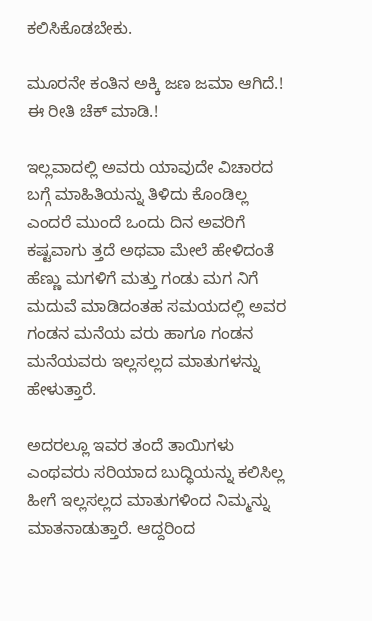ಕಲಿಸಿಕೊಡಬೇಕು.

ಮೂರನೇ ಕಂತಿನ ಅಕ್ಕಿ ಜಣ ಜಮಾ ಆಗಿದೆ.! ಈ ರೀತಿ ಚೆಕ್ ಮಾಡಿ.!

ಇಲ್ಲವಾದಲ್ಲಿ ಅವರು ಯಾವುದೇ ವಿಚಾರದ ಬಗ್ಗೆ ಮಾಹಿತಿಯನ್ನು ತಿಳಿದು ಕೊಂಡಿಲ್ಲ ಎಂದರೆ ಮುಂದೆ ಒಂದು ದಿನ ಅವರಿಗೆ ಕಷ್ಟವಾಗು ತ್ತದೆ ಅಥವಾ ಮೇಲೆ ಹೇಳಿದಂತೆ ಹೆಣ್ಣು ಮಗಳಿಗೆ ಮತ್ತು ಗಂಡು ಮಗ ನಿಗೆ ಮದುವೆ ಮಾಡಿದಂತಹ ಸಮಯದಲ್ಲಿ ಅವರ ಗಂಡನ ಮನೆಯ ವರು ಹಾಗೂ ಗಂಡನ ಮನೆಯವರು ಇಲ್ಲಸಲ್ಲದ ಮಾತುಗಳನ್ನು ಹೇಳುತ್ತಾರೆ.

ಅದರಲ್ಲೂ ಇವರ ತಂದೆ ತಾಯಿಗಳು ಎಂಥವರು ಸರಿಯಾದ ಬುದ್ಧಿಯನ್ನು ಕಲಿಸಿಲ್ಲ ಹೀಗೆ ಇಲ್ಲಸಲ್ಲದ ಮಾತುಗಳಿಂದ ನಿಮ್ಮನ್ನು ಮಾತನಾಡುತ್ತಾರೆ. ಆದ್ದರಿಂದ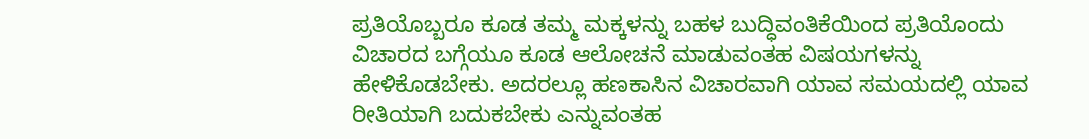ಪ್ರತಿಯೊಬ್ಬರೂ ಕೂಡ ತಮ್ಮ ಮಕ್ಕಳನ್ನು ಬಹಳ ಬುದ್ಧಿವಂತಿಕೆಯಿಂದ ಪ್ರತಿಯೊಂದು ವಿಚಾರದ ಬಗ್ಗೆಯೂ ಕೂಡ ಆಲೋಚನೆ ಮಾಡುವಂತಹ ವಿಷಯಗಳನ್ನು ಹೇಳಿಕೊಡಬೇಕು. ಅದರಲ್ಲೂ ಹಣಕಾಸಿನ ವಿಚಾರವಾಗಿ ಯಾವ ಸಮಯದಲ್ಲಿ ಯಾವ ರೀತಿಯಾಗಿ ಬದುಕಬೇಕು ಎನ್ನುವಂತಹ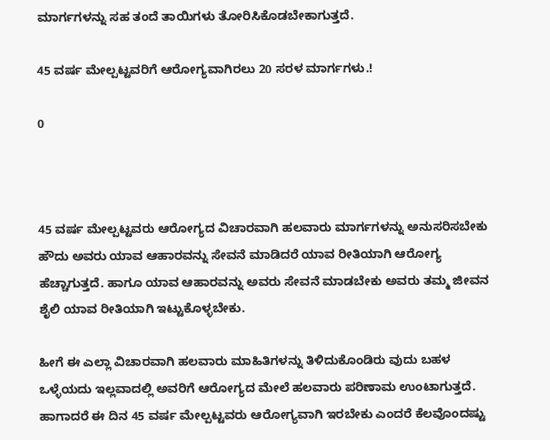ಮಾರ್ಗಗಳನ್ನು ಸಹ ತಂದೆ ತಾಯಿಗಳು ತೋರಿಸಿಕೊಡಬೇಕಾಗುತ್ತದೆ.

45 ವರ್ಷ ಮೇಲ್ಪಟ್ಟವರಿಗೆ ಆರೋಗ್ಯವಾಗಿರಲು 20 ಸರಳ ಮಾರ್ಗಗಳು.!

0



45 ವರ್ಷ ಮೇಲ್ಪಟ್ಟವರು ಆರೋಗ್ಯದ ವಿಚಾರವಾಗಿ ಹಲವಾರು ಮಾರ್ಗಗಳನ್ನು ಅನುಸರಿಸಬೇಕು ಹೌದು ಅವರು ಯಾವ ಆಹಾರವನ್ನು ಸೇವನೆ ಮಾಡಿದರೆ ಯಾವ ರೀತಿಯಾಗಿ ಆರೋಗ್ಯ ಹೆಚ್ಚಾಗುತ್ತದೆ. ಹಾಗೂ ಯಾವ ಆಹಾರವನ್ನು ಅವರು ಸೇವನೆ ಮಾಡಬೇಕು ಅವರು ತಮ್ಮ ಜೀವನ ಶೈಲಿ ಯಾವ ರೀತಿಯಾಗಿ ಇಟ್ಟುಕೊಳ್ಳಬೇಕು.

ಹೀಗೆ ಈ ಎಲ್ಲಾ ವಿಚಾರವಾಗಿ ಹಲವಾರು ಮಾಹಿತಿಗಳನ್ನು ತಿಳಿದುಕೊಂಡಿರು ವುದು ಬಹಳ ಒಳ್ಳೆಯದು ಇಲ್ಲವಾದಲ್ಲಿ ಅವರಿಗೆ ಆರೋಗ್ಯದ ಮೇಲೆ ಹಲವಾರು ಪರಿಣಾಮ ಉಂಟಾಗುತ್ತದೆ. ಹಾಗಾದರೆ ಈ ದಿನ 45 ವರ್ಷ ಮೇಲ್ಪಟ್ಟವರು ಆರೋಗ್ಯವಾಗಿ ಇರಬೇಕು ಎಂದರೆ ಕೆಲವೊಂದಷ್ಟು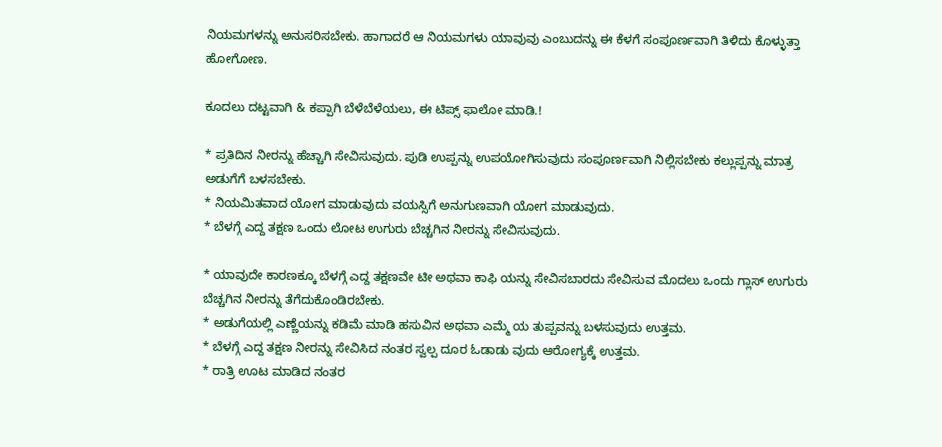ನಿಯಮಗಳನ್ನು ಅನುಸರಿಸಬೇಕು. ಹಾಗಾದರೆ ಆ ನಿಯಮಗಳು ಯಾವುವು ಎಂಬುದನ್ನು ಈ ಕೆಳಗೆ ಸಂಪೂರ್ಣವಾಗಿ ತಿಳಿದು ಕೊಳ್ಳುತ್ತಾ ಹೋಗೋಣ.

ಕೂದಲು ದಟ್ಟವಾಗಿ & ಕಪ್ಪಾಗಿ ಬೆಳೆಬೆಳೆಯಲು, ಈ ಟಿಪ್ಸ್ ಫಾಲೋ ಮಾಡಿ.!

* ಪ್ರತಿದಿನ ನೀರನ್ನು ಹೆಚ್ಚಾಗಿ ಸೇವಿಸುವುದು. ಪುಡಿ ಉಪ್ಪನ್ನು ಉಪಯೋಗಿಸುವುದು ಸಂಪೂರ್ಣವಾಗಿ ನಿಲ್ಲಿಸಬೇಕು ಕಲ್ಲುಪ್ಪನ್ನು ಮಾತ್ರ ಅಡುಗೆಗೆ ಬಳಸಬೇಕು.
* ನಿಯಮಿತವಾದ ಯೋಗ ಮಾಡುವುದು ವಯಸ್ಸಿಗೆ ಅನುಗುಣವಾಗಿ ಯೋಗ ಮಾಡುವುದು.
* ಬೆಳಗ್ಗೆ ಎದ್ದ ತಕ್ಷಣ ಒಂದು ಲೋಟ ಉಗುರು ಬೆಚ್ಚಗಿನ ನೀರನ್ನು ಸೇವಿಸುವುದು.

* ಯಾವುದೇ ಕಾರಣಕ್ಕೂ ಬೆಳಗ್ಗೆ ಎದ್ದ ತಕ್ಷಣವೇ ಟೀ ಅಥವಾ ಕಾಫಿ ಯನ್ನು ಸೇವಿಸಬಾರದು ಸೇವಿಸುವ ಮೊದಲು ಒಂದು ಗ್ಲಾಸ್ ಉಗುರು ಬೆಚ್ಚಗಿನ ನೀರನ್ನು ತೆಗೆದುಕೊಂಡಿರಬೇಕು.
* ಅಡುಗೆಯಲ್ಲಿ ಎಣ್ಣೆಯನ್ನು ಕಡಿಮೆ ಮಾಡಿ ಹಸುವಿನ ಅಥವಾ ಎಮ್ಮೆ ಯ ತುಪ್ಪವನ್ನು ಬಳಸುವುದು ಉತ್ತಮ.
* ಬೆಳಗ್ಗೆ ಎದ್ದ ತಕ್ಷಣ ನೀರನ್ನು ಸೇವಿಸಿದ ನಂತರ ಸ್ವಲ್ಪ ದೂರ ಓಡಾಡು ವುದು ಆರೋಗ್ಯಕ್ಕೆ ಉತ್ತಮ.
* ರಾತ್ರಿ ಊಟ ಮಾಡಿದ ನಂತರ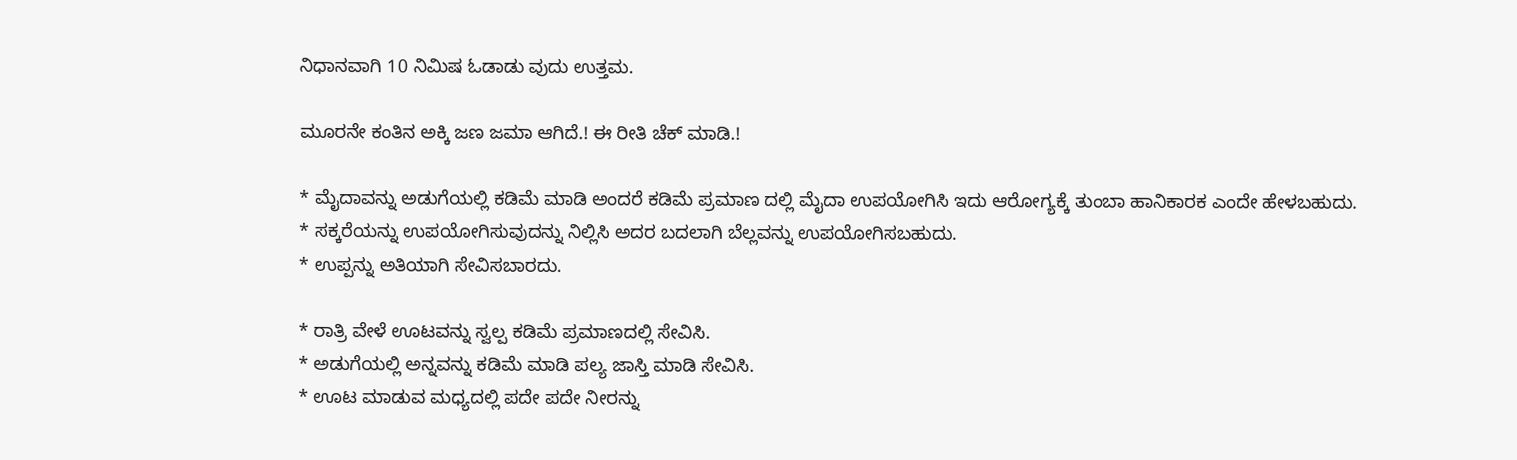ನಿಧಾನವಾಗಿ 10 ನಿಮಿಷ ಓಡಾಡು ವುದು ಉತ್ತಮ.

ಮೂರನೇ ಕಂತಿನ ಅಕ್ಕಿ ಜಣ ಜಮಾ ಆಗಿದೆ.! ಈ ರೀತಿ ಚೆಕ್ ಮಾಡಿ.!

* ಮೈದಾವನ್ನು ಅಡುಗೆಯಲ್ಲಿ ಕಡಿಮೆ ಮಾಡಿ ಅಂದರೆ ಕಡಿಮೆ ಪ್ರಮಾಣ ದಲ್ಲಿ ಮೈದಾ ಉಪಯೋಗಿಸಿ ಇದು ಆರೋಗ್ಯಕ್ಕೆ ತುಂಬಾ ಹಾನಿಕಾರಕ ಎಂದೇ ಹೇಳಬಹುದು.
* ಸಕ್ಕರೆಯನ್ನು ಉಪಯೋಗಿಸುವುದನ್ನು ನಿಲ್ಲಿಸಿ ಅದರ ಬದಲಾಗಿ ಬೆಲ್ಲವನ್ನು ಉಪಯೋಗಿಸಬಹುದು.
* ಉಪ್ಪನ್ನು ಅತಿಯಾಗಿ ಸೇವಿಸಬಾರದು.

* ರಾತ್ರಿ ವೇಳೆ ಊಟವನ್ನು ಸ್ವಲ್ಪ ಕಡಿಮೆ ಪ್ರಮಾಣದಲ್ಲಿ ಸೇವಿಸಿ.
* ಅಡುಗೆಯಲ್ಲಿ ಅನ್ನವನ್ನು ಕಡಿಮೆ ಮಾಡಿ ಪಲ್ಯ ಜಾಸ್ತಿ ಮಾಡಿ ಸೇವಿಸಿ.
* ಊಟ ಮಾಡುವ ಮಧ್ಯದಲ್ಲಿ ಪದೇ ಪದೇ ನೀರನ್ನು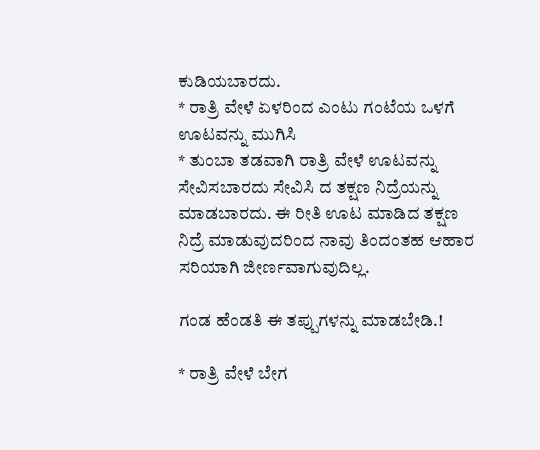ಕುಡಿಯಬಾರದು.
* ರಾತ್ರಿ ವೇಳೆ ಏಳರಿಂದ ಎಂಟು ಗಂಟೆಯ ಒಳಗೆ ಊಟವನ್ನು ಮುಗಿಸಿ
* ತುಂಬಾ ತಡವಾಗಿ ರಾತ್ರಿ ವೇಳೆ ಊಟವನ್ನು ಸೇವಿಸಬಾರದು ಸೇವಿಸಿ ದ ತಕ್ಷಣ ನಿದ್ರೆಯನ್ನು ಮಾಡಬಾರದು. ಈ ರೀತಿ ಊಟ ಮಾಡಿದ ತಕ್ಷಣ ನಿದ್ರೆ ಮಾಡುವುದರಿಂದ ನಾವು ತಿಂದಂತಹ ಆಹಾರ ಸರಿಯಾಗಿ ಜೀರ್ಣವಾಗುವುದಿಲ್ಲ.

ಗಂಡ ಹೆಂಡತಿ ಈ ತಪ್ಪುಗಳನ್ನು ಮಾಡಬೇಡಿ.!

* ರಾತ್ರಿ ವೇಳೆ ಬೇಗ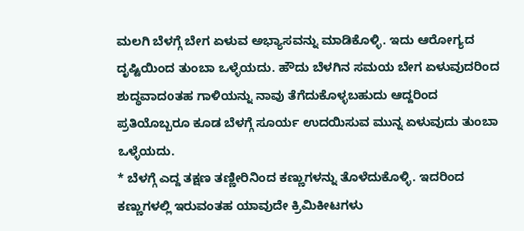ಮಲಗಿ ಬೆಳಗ್ಗೆ ಬೇಗ ಏಳುವ ಅಭ್ಯಾಸವನ್ನು ಮಾಡಿಕೊಳ್ಳಿ. ಇದು ಆರೋಗ್ಯದ ದೃಷ್ಟಿಯಿಂದ ತುಂಬಾ ಒಳ್ಳೆಯದು. ಹೌದು ಬೆಳಗಿನ ಸಮಯ ಬೇಗ ಏಳುವುದರಿಂದ ಶುದ್ಧವಾದoತಹ ಗಾಳಿಯನ್ನು ನಾವು ತೆಗೆದುಕೊಳ್ಳಬಹುದು ಆದ್ದರಿಂದ ಪ್ರತಿಯೊಬ್ಬರೂ ಕೂಡ ಬೆಳಗ್ಗೆ ಸೂರ್ಯ ಉದಯಿಸುವ ಮುನ್ನ ಏಳುವುದು ತುಂಬಾ ಒಳ್ಳೆಯದು.
* ಬೆಳಗ್ಗೆ ಎದ್ದ ತಕ್ಷಣ ತಣ್ಣೀರಿನಿಂದ ಕಣ್ಣುಗಳನ್ನು ತೊಳೆದುಕೊಳ್ಳಿ. ಇದರಿಂದ ಕಣ್ಣುಗಳಲ್ಲಿ ಇರುವಂತಹ ಯಾವುದೇ ಕ್ರಿಮಿಕೀಟಗಳು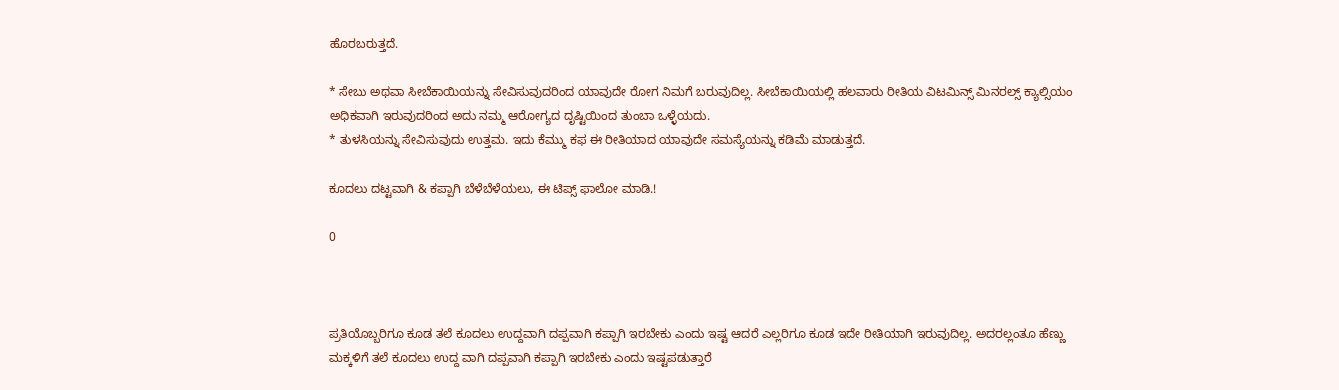ಹೊರಬರುತ್ತದೆ.

* ಸೇಬು ಅಥವಾ ಸೀಬೆಕಾಯಿಯನ್ನು ಸೇವಿಸುವುದರಿಂದ ಯಾವುದೇ ರೋಗ ನಿಮಗೆ ಬರುವುದಿಲ್ಲ. ಸೀಬೆಕಾಯಿಯಲ್ಲಿ ಹಲವಾರು ರೀತಿಯ ವಿಟಮಿನ್ಸ್ ಮಿನರಲ್ಸ್ ಕ್ಯಾಲ್ಸಿಯಂ ಅಧಿಕವಾಗಿ ಇರುವುದರಿಂದ ಅದು ನಮ್ಮ ಆರೋಗ್ಯದ ದೃಷ್ಟಿಯಿಂದ ತುಂಬಾ ಒಳ್ಳೆಯದು.
* ತುಳಸಿಯನ್ನು ಸೇವಿಸುವುದು ಉತ್ತಮ. ಇದು ಕೆಮ್ಮು ಕಫ ಈ ರೀತಿಯಾದ ಯಾವುದೇ ಸಮಸ್ಯೆಯನ್ನು ಕಡಿಮೆ ಮಾಡುತ್ತದೆ.

ಕೂದಲು ದಟ್ಟವಾಗಿ & ಕಪ್ಪಾಗಿ ಬೆಳೆಬೆಳೆಯಲು, ಈ ಟಿಪ್ಸ್ ಫಾಲೋ ಮಾಡಿ.!

0



ಪ್ರತಿಯೊಬ್ಬರಿಗೂ ಕೂಡ ತಲೆ ಕೂದಲು ಉದ್ದವಾಗಿ ದಪ್ಪವಾಗಿ ಕಪ್ಪಾಗಿ ಇರಬೇಕು ಎಂದು ಇಷ್ಟ ಆದರೆ ಎಲ್ಲರಿಗೂ ಕೂಡ ಇದೇ ರೀತಿಯಾಗಿ ಇರುವುದಿಲ್ಲ. ಅದರಲ್ಲಂತೂ ಹೆಣ್ಣು ಮಕ್ಕಳಿಗೆ ತಲೆ ಕೂದಲು ಉದ್ದ ವಾಗಿ ದಪ್ಪವಾಗಿ ಕಪ್ಪಾಗಿ ಇರಬೇಕು ಎಂದು ಇಷ್ಟಪಡುತ್ತಾರೆ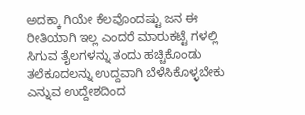ಅದಕ್ಕಾ ಗಿಯೇ ಕೆಲವೊಂದಷ್ಟು ಜನ ಈ ರೀತಿಯಾಗಿ ಇಲ್ಲ ಎಂದರೆ ಮಾರುಕಟ್ಟೆ ಗಳಲ್ಲಿ ಸಿಗುವ ತೈಲಗಳನ್ನು ತಂದು ಹಚ್ಚಿಕೊಂಡು ತಲೆಕೂದಲನ್ನು ಉದ್ದವಾಗಿ ಬೆಳೆಸಿಕೊಳ್ಳಬೇಕು ಎನ್ನುವ ಉದ್ದೇಶದಿಂದ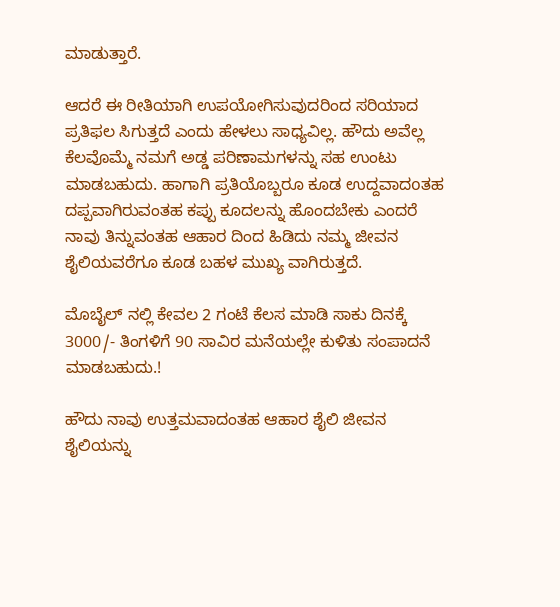ಮಾಡುತ್ತಾರೆ.

ಆದರೆ ಈ ರೀತಿಯಾಗಿ ಉಪಯೋಗಿಸುವುದರಿಂದ ಸರಿಯಾದ ಪ್ರತಿಫಲ ಸಿಗುತ್ತದೆ ಎಂದು ಹೇಳಲು ಸಾಧ್ಯವಿಲ್ಲ. ಹೌದು ಅವೆಲ್ಲ ಕೆಲವೊಮ್ಮೆ ನಮಗೆ ಅಡ್ಡ ಪರಿಣಾಮಗಳನ್ನು ಸಹ ಉಂಟು ಮಾಡಬಹುದು. ಹಾಗಾಗಿ ಪ್ರತಿಯೊಬ್ಬರೂ ಕೂಡ ಉದ್ದವಾದoತಹ ದಪ್ಪವಾಗಿರುವಂತಹ ಕಪ್ಪು ಕೂದಲನ್ನು ಹೊಂದಬೇಕು ಎಂದರೆ ನಾವು ತಿನ್ನುವಂತಹ ಆಹಾರ ದಿಂದ ಹಿಡಿದು ನಮ್ಮ ಜೀವನ ಶೈಲಿಯವರೆಗೂ ಕೂಡ ಬಹಳ ಮುಖ್ಯ ವಾಗಿರುತ್ತದೆ.

ಮೊಬೈಲ್ ನಲ್ಲಿ ಕೇವಲ 2 ಗಂಟೆ ಕೆಲಸ ಮಾಡಿ ಸಾಕು ದಿನಕ್ಕೆ 3000/- ತಿಂಗಳಿಗೆ 90 ಸಾವಿರ ಮನೆಯಲ್ಲೇ ಕುಳಿತು ಸಂಪಾದನೆ ಮಾಡಬಹುದು.!

ಹೌದು ನಾವು ಉತ್ತಮವಾದಂತಹ ಆಹಾರ ಶೈಲಿ ಜೀವನ ಶೈಲಿಯನ್ನು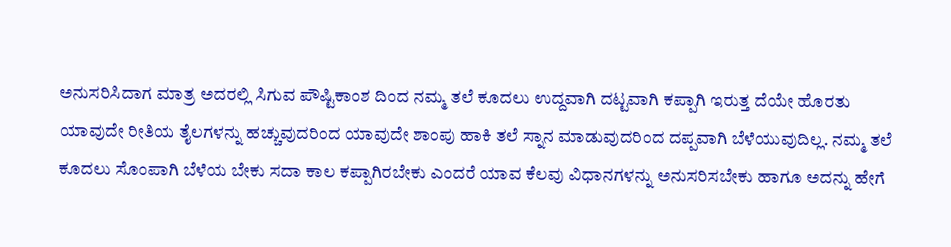ಅನುಸರಿಸಿದಾಗ ಮಾತ್ರ ಅದರಲ್ಲಿ ಸಿಗುವ ಪೌಷ್ಟಿಕಾಂಶ ದಿಂದ ನಮ್ಮ ತಲೆ ಕೂದಲು ಉದ್ದವಾಗಿ ದಟ್ಟವಾಗಿ ಕಪ್ಪಾಗಿ ಇರುತ್ತ ದೆಯೇ ಹೊರತು ಯಾವುದೇ ರೀತಿಯ ತೈಲಗಳನ್ನು ಹಚ್ಚುವುದರಿಂದ ಯಾವುದೇ ಶಾಂಪು ಹಾಕಿ ತಲೆ ಸ್ನಾನ ಮಾಡುವುದರಿಂದ ದಪ್ಪವಾಗಿ ಬೆಳೆಯುವುದಿಲ್ಲ. ನಮ್ಮ ತಲೆ ಕೂದಲು ಸೊಂಪಾಗಿ ಬೆಳೆಯ ಬೇಕು ಸದಾ ಕಾಲ ಕಪ್ಪಾಗಿರಬೇಕು ಎಂದರೆ ಯಾವ ಕೆಲವು ವಿಧಾನಗಳನ್ನು ಅನುಸರಿಸಬೇಕು ಹಾಗೂ ಅದನ್ನು ಹೇಗೆ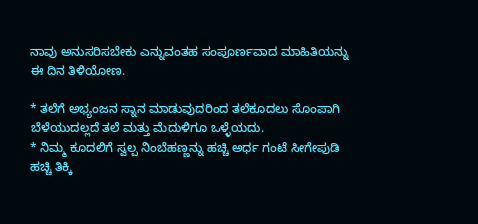ನಾವು ಅನುಸರಿಸಬೇಕು ಎನ್ನುವಂತಹ ಸಂಪೂರ್ಣವಾದ ಮಾಹಿತಿಯನ್ನು ಈ ದಿನ ತಿಳಿಯೋಣ.

* ತಲೆಗೆ ಅಭ್ಯಂಜನ ಸ್ನಾನ ಮಾಡುವುದರಿಂದ ತಲೆಕೂದಲು ಸೊಂಪಾಗಿ ಬೆಳೆಯುದಲ್ಲದೆ ತಲೆ ಮತ್ತು ಮೆದುಳಿಗೂ ಒಳ್ಳೆಯದು.
* ನಿಮ್ಮ ಕೂದಲಿಗೆ ಸ್ವಲ್ಪ ನಿಂಬೆಹಣ್ಣನ್ನು ಹಚ್ಚಿ ಅರ್ಧ ಗಂಟೆ ಸೀಗೇಪುಡಿ ಹಚ್ಚಿ ತಿಕ್ಕಿ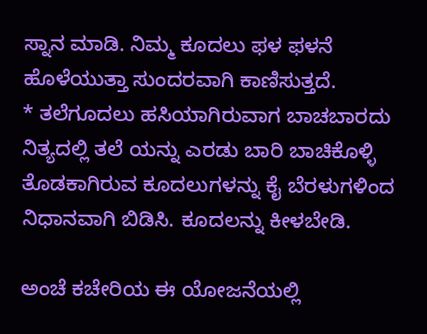ಸ್ನಾನ ಮಾಡಿ. ನಿಮ್ಮ ಕೂದಲು ಫಳ ಫಳನೆ ಹೊಳೆಯುತ್ತಾ ಸುಂದರವಾಗಿ ಕಾಣಿಸುತ್ತದೆ.
* ತಲೆಗೂದಲು ಹಸಿಯಾಗಿರುವಾಗ ಬಾಚಬಾರದು ನಿತ್ಯದಲ್ಲಿ ತಲೆ ಯನ್ನು ಎರಡು ಬಾರಿ ಬಾಚಿಕೊಳ್ಳಿ ತೊಡಕಾಗಿರುವ ಕೂದಲುಗಳನ್ನು ಕೈ ಬೆರಳುಗಳಿಂದ ನಿಧಾನವಾಗಿ ಬಿಡಿಸಿ. ಕೂದಲನ್ನು ಕೀಳಬೇಡಿ.

ಅಂಚೆ ಕಚೇರಿಯ ಈ ಯೋಜನೆಯಲ್ಲಿ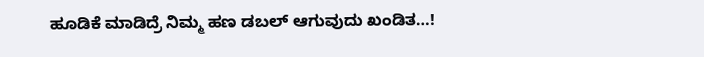ಹೂಡಿಕೆ ಮಾಡಿದ್ರೆ ನಿಮ್ಮ ಹಣ ಡಬಲ್ ಆಗುವುದು ಖಂಡಿತ…!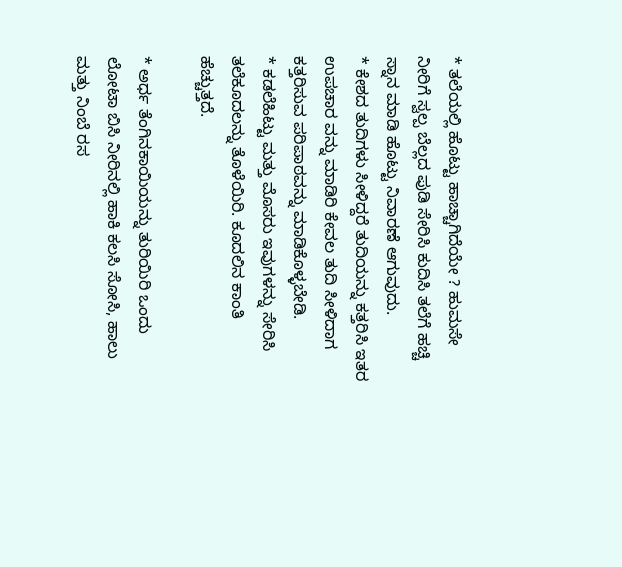* ತಲೆಯಲ್ಲಿ ಹೊಟ್ಟು ಹಾಚ್ಚಾಗಿದೆಯೇ ? ಹುಮಸೇ ನೀರಿಗೆ ಸ್ವಲ್ಪ ಬೆಲ್ಲದ ಪುಡಿ ಸೇರಿಸಿ ಕುದಿಸಿ ತಲೆಗೆ ಹಚ್ಚಿ ಸ್ನಾನ ಮಾಡಿ ಹೊಟ್ಟು ನಿವಾರಣೆ ಆಗುವುದು.
* ಕೇಶದ ತುದಿಗಳು ಸೀಳಿದ್ದರೆ ತುದಿಯನ್ನು ಕತ್ತರಿಸಿ ಇತರ ಉಪಚಾರ ವನ್ನು ಮಾಡಿರಿ ಕೇವಲ ತುದಿ ಸೀಳಿದಾಗ ಕತ್ತರಿಸುವ ಪರಿಪಾಠವನ್ನು ಮಾಡಿಕೊಳ್ಳಬೇಡಿ.
* ಕಡಲೆಹಿಟ್ಟು ಮತ್ತು ಮೊಸರು ಇವುಗಳನ್ನು ಸೇರಿಸಿ ತಲೆಕೂದಲನ್ನು ತೊಳೆಯಿರಿ. ಕೂದಲಿನ ಕಾಂತಿ ಹೆಚ್ಚುತ್ತದೆ.

* ಅರ್ಧ ತೆಂಗಿನಕಾಯಿಯನ್ನು ತುರಿಯಿರಿ ಒಂದು ಲೋಟಾ ಬಿಸಿ ನೀರಿನಲ್ಲಿ ಹಾಕಿ ಕಲಸಿ ಸೋಸಿ, ಹಾಲು ಮತ್ತು ನಿಂಬೆ ರಸ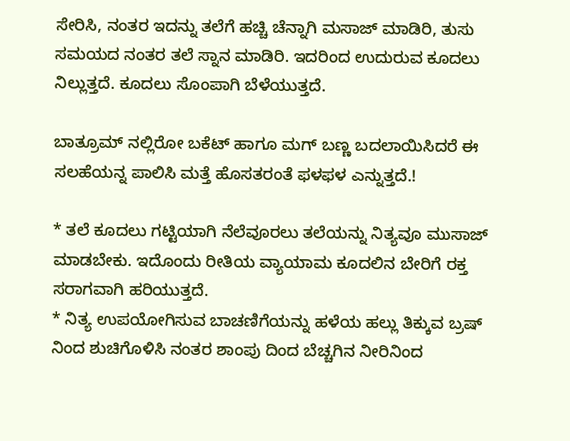ಸೇರಿಸಿ, ನಂತರ ಇದನ್ನು ತಲೆಗೆ ಹಚ್ಚಿ ಚೆನ್ನಾಗಿ ಮಸಾಜ್ ಮಾಡಿರಿ, ತುಸು ಸಮಯದ ನಂತರ ತಲೆ ಸ್ನಾನ ಮಾಡಿರಿ. ಇದರಿಂದ ಉದುರುವ ಕೂದಲು ನಿಲ್ಲುತ್ತದೆ. ಕೂದಲು ಸೊಂಪಾಗಿ ಬೆಳೆಯುತ್ತದೆ.

ಬಾತ್ರೂಮ್ ನಲ್ಲಿರೋ ಬಕೆಟ್ ಹಾಗೂ ಮಗ್ ಬಣ್ಣ ಬದಲಾಯಿಸಿದರೆ ಈ ಸಲಹೆಯನ್ನ ಪಾಲಿಸಿ ಮತ್ತೆ ಹೊಸತರಂತೆ ಫಳಫಳ ಎನ್ನುತ್ತದೆ.!

* ತಲೆ ಕೂದಲು ಗಟ್ಟಿಯಾಗಿ ನೆಲೆವೂರಲು ತಲೆಯನ್ನು ನಿತ್ಯವೂ ಮುಸಾಜ್ ಮಾಡಬೇಕು. ಇದೊಂದು ರೀತಿಯ ವ್ಯಾಯಾಮ ಕೂದಲಿನ ಬೇರಿಗೆ ರಕ್ತ ಸರಾಗವಾಗಿ ಹರಿಯುತ್ತದೆ.
* ನಿತ್ಯ ಉಪಯೋಗಿಸುವ ಬಾಚಣಿಗೆಯನ್ನು ಹಳೆಯ ಹಲ್ಲು ತಿಕ್ಕುವ ಬ್ರಷ್ ನಿಂದ ಶುಚಿಗೊಳಿಸಿ ನಂತರ ಶಾಂಪು ದಿಂದ ಬೆಚ್ಚಗಿನ ನೀರಿನಿಂದ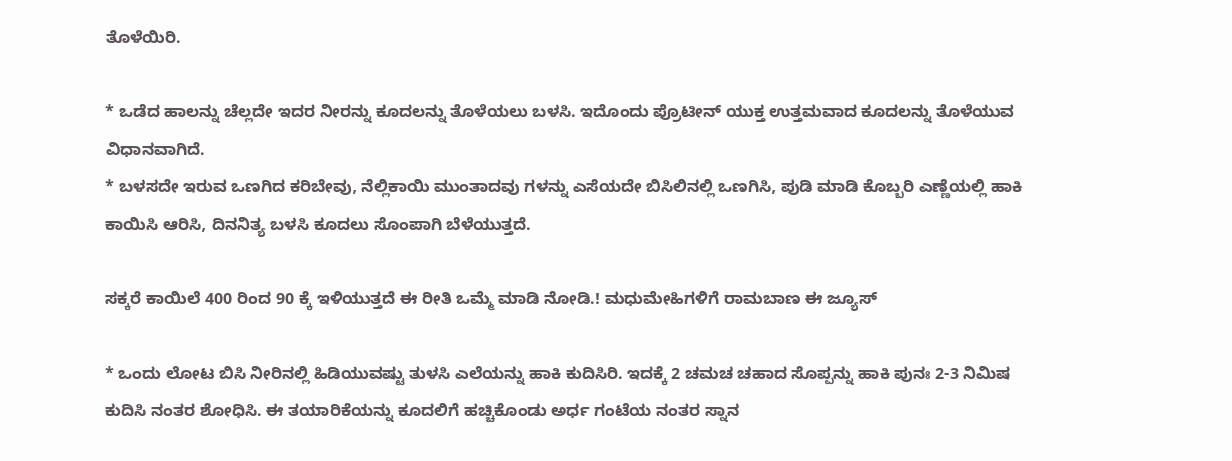ತೊಳೆಯಿರಿ.

* ಒಡೆದ ಹಾಲನ್ನು ಚೆಲ್ಲದೇ ಇದರ ನೀರನ್ನು ಕೂದಲನ್ನು ತೊಳೆಯಲು ಬಳಸಿ. ಇದೊಂದು ಪ್ರೊಟೀನ್ ಯುಕ್ತ ಉತ್ತಮವಾದ ಕೂದಲನ್ನು ತೊಳೆಯುವ ವಿಧಾನವಾಗಿದೆ.
* ಬಳಸದೇ ಇರುವ ಒಣಗಿದ ಕರಿಬೇವು, ನೆಲ್ಲಿಕಾಯಿ ಮುಂತಾದವು ಗಳನ್ನು ಎಸೆಯದೇ ಬಿಸಿಲಿನಲ್ಲಿ ಒಣಗಿಸಿ, ಪುಡಿ ಮಾಡಿ ಕೊಬ್ಬರಿ ಎಣ್ಣೆಯಲ್ಲಿ ಹಾಕಿ ಕಾಯಿಸಿ ಆರಿಸಿ, ದಿನನಿತ್ಯ ಬಳಸಿ ಕೂದಲು ಸೊಂಪಾಗಿ ಬೆಳೆಯುತ್ತದೆ.

ಸಕ್ಕರೆ ಕಾಯಿಲೆ 400 ರಿಂದ 90 ಕ್ಕೆ ಇಳಿಯುತ್ತದೆ ಈ ರೀತಿ ಒಮ್ಮೆ ಮಾಡಿ ನೋಡಿ.! ಮಧುಮೇಹಿಗಳಿಗೆ ರಾಮಬಾಣ ಈ ಜ್ಯೂಸ್

* ಒಂದು ಲೋಟ ಬಿಸಿ ನೀರಿನಲ್ಲಿ ಹಿಡಿಯುವಷ್ಟು ತುಳಸಿ ಎಲೆಯನ್ನು ಹಾಕಿ ಕುದಿಸಿರಿ. ಇದಕ್ಕೆ 2 ಚಮಚ ಚಹಾದ ಸೊಪ್ಪನ್ನು ಹಾಕಿ ಪುನಃ 2-3 ನಿಮಿಷ ಕುದಿಸಿ ನಂತರ ಶೋಧಿಸಿ. ಈ ತಯಾರಿಕೆಯನ್ನು ಕೂದಲಿಗೆ ಹಚ್ಚಿಕೊಂಡು ಅರ್ಧ ಗಂಟೆಯ ನಂತರ ಸ್ನಾನ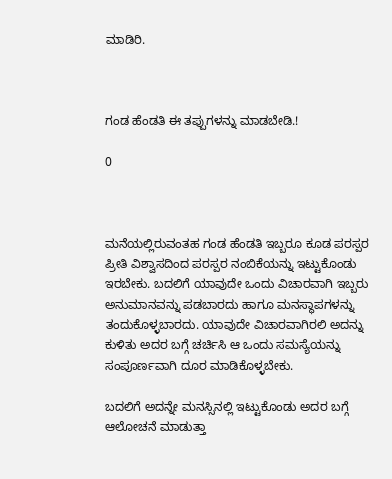ಮಾಡಿರಿ.



ಗಂಡ ಹೆಂಡತಿ ಈ ತಪ್ಪುಗಳನ್ನು ಮಾಡಬೇಡಿ.!

0



ಮನೆಯಲ್ಲಿರುವಂತಹ ಗಂಡ ಹೆಂಡತಿ ಇಬ್ಬರೂ ಕೂಡ ಪರಸ್ಪರ ಪ್ರೀತಿ ವಿಶ್ವಾಸದಿಂದ ಪರಸ್ಪರ ನಂಬಿಕೆಯನ್ನು ಇಟ್ಟುಕೊಂಡು ಇರಬೇಕು. ಬದಲಿಗೆ ಯಾವುದೇ ಒಂದು ವಿಚಾರವಾಗಿ ಇಬ್ಬರು ಅನುಮಾನವನ್ನು ಪಡಬಾರದು ಹಾಗೂ ಮನಸ್ಥಾಪಗಳನ್ನು ತಂದುಕೊಳ್ಳಬಾರದು. ಯಾವುದೇ ವಿಚಾರವಾಗಿರಲಿ ಅದನ್ನು ಕುಳಿತು ಅದರ ಬಗ್ಗೆ ಚರ್ಚಿಸಿ ಆ ಒಂದು ಸಮಸ್ಯೆಯನ್ನು ಸಂಪೂರ್ಣವಾಗಿ ದೂರ ಮಾಡಿಕೊಳ್ಳಬೇಕು.

ಬದಲಿಗೆ ಅದನ್ನೇ ಮನಸ್ಸಿನಲ್ಲಿ ಇಟ್ಟುಕೊಂಡು ಅದರ ಬಗ್ಗೆ ಆಲೋಚನೆ ಮಾಡುತ್ತಾ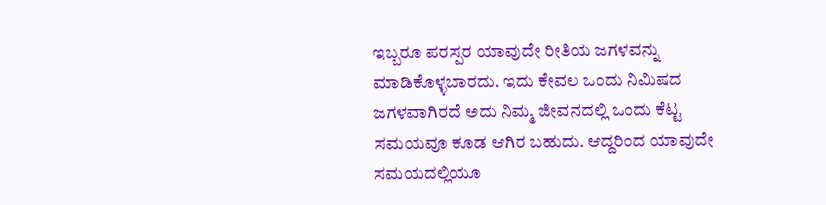ಇಬ್ಬರೂ ಪರಸ್ಪರ ಯಾವುದೇ ರೀತಿಯ ಜಗಳವನ್ನು ಮಾಡಿಕೊಳ್ಳಬಾರದು. ಇದು ಕೇವಲ ಒಂದು ನಿಮಿಷದ ಜಗಳವಾಗಿರದೆ ಅದು ನಿಮ್ಮ ಜೀವನದಲ್ಲಿ ಒಂದು ಕೆಟ್ಟ ಸಮಯವೂ ಕೂಡ ಆಗಿರ ಬಹುದು. ಆದ್ದರಿಂದ ಯಾವುದೇ ಸಮಯದಲ್ಲಿಯೂ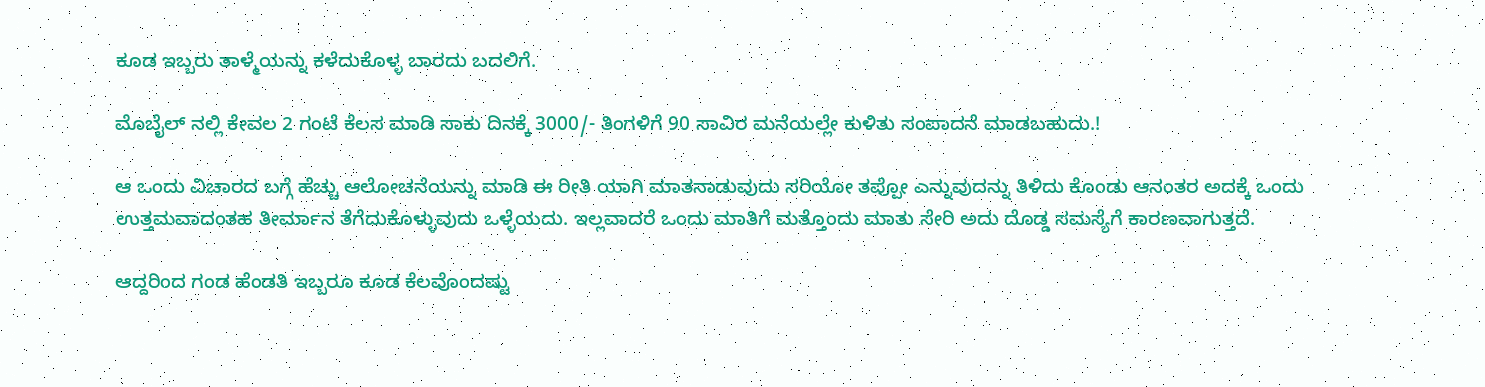ಕೂಡ ಇಬ್ಬರು ತಾಳ್ಮೆಯನ್ನು ಕಳೆದುಕೊಳ್ಳ ಬಾರದು ಬದಲಿಗೆ.

ಮೊಬೈಲ್ ನಲ್ಲಿ ಕೇವಲ 2 ಗಂಟೆ ಕೆಲಸ ಮಾಡಿ ಸಾಕು ದಿನಕ್ಕೆ 3000/- ತಿಂಗಳಿಗೆ 90 ಸಾವಿರ ಮನೆಯಲ್ಲೇ ಕುಳಿತು ಸಂಪಾದನೆ ಮಾಡಬಹುದು.!

ಆ ಒಂದು ವಿಚಾರದ ಬಗ್ಗೆ ಹೆಚ್ಚು ಆಲೋಚನೆಯನ್ನು ಮಾಡಿ ಈ ರೀತಿ ಯಾಗಿ ಮಾತನಾಡುವುದು ಸರಿಯೋ ತಪ್ಪೋ ಎನ್ನುವುದನ್ನು ತಿಳಿದು ಕೊಂಡು ಆನಂತರ ಅದಕ್ಕೆ ಒಂದು ಉತ್ತಮವಾದಂತಹ ತೀರ್ಮಾನ ತೆಗೆದುಕೊಳ್ಳುವುದು ಒಳ್ಳೆಯದು. ಇಲ್ಲವಾದರೆ ಒಂದು ಮಾತಿಗೆ ಮತ್ತೊಂದು ಮಾತು ಸೇರಿ ಅದು ದೊಡ್ಡ ಸಮಸ್ಯೆಗೆ ಕಾರಣವಾಗುತ್ತದೆ.

ಆದ್ದರಿಂದ ಗಂಡ ಹೆಂಡತಿ ಇಬ್ಬರೂ ಕೂಡ ಕೆಲವೊಂದಷ್ಟು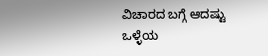ವಿಚಾರದ ಬಗ್ಗೆ ಆದಷ್ಟು ಒಳ್ಳೆಯ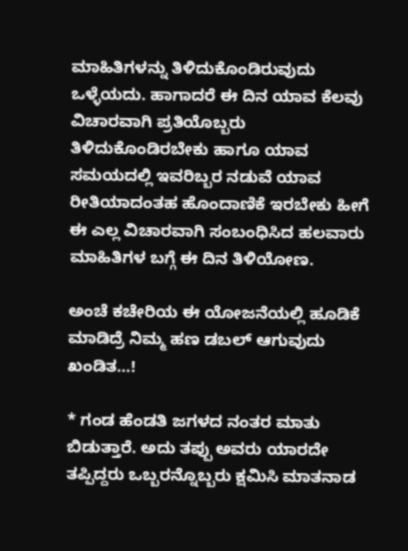ಮಾಹಿತಿಗಳನ್ನು ತಿಳಿದುಕೊಂಡಿರುವುದು ಒಳ್ಳೆಯದು. ಹಾಗಾದರೆ ಈ ದಿನ ಯಾವ ಕೆಲವು ವಿಚಾರವಾಗಿ ಪ್ರತಿಯೊಬ್ಬರು ತಿಳಿದುಕೊಂಡಿರಬೇಕು ಹಾಗೂ ಯಾವ ಸಮಯದಲ್ಲಿ ಇವರಿಬ್ಬರ ನಡುವೆ ಯಾವ ರೀತಿಯಾದಂತಹ ಹೊಂದಾಣಿಕೆ ಇರಬೇಕು ಹೀಗೆ ಈ ಎಲ್ಲ ವಿಚಾರವಾಗಿ ಸಂಬಂಧಿಸಿದ ಹಲವಾರು ಮಾಹಿತಿಗಳ ಬಗ್ಗೆ ಈ ದಿನ ತಿಳಿಯೋಣ.

ಅಂಚೆ ಕಚೇರಿಯ ಈ ಯೋಜನೆಯಲ್ಲಿ ಹೂಡಿಕೆ ಮಾಡಿದ್ರೆ ನಿಮ್ಮ ಹಣ ಡಬಲ್ ಆಗುವುದು ಖಂಡಿತ…!

* ಗಂಡ ಹೆಂಡತಿ ಜಗಳದ ನಂತರ ಮಾತು ಬಿಡುತ್ತಾರೆ. ಅದು ತಪ್ಪು ಅವರು ಯಾರದೇ ತಪ್ಪಿದ್ದರು ಒಬ್ಬರನ್ನೊಬ್ಬರು ಕ್ಷಮಿಸಿ ಮಾತನಾಡ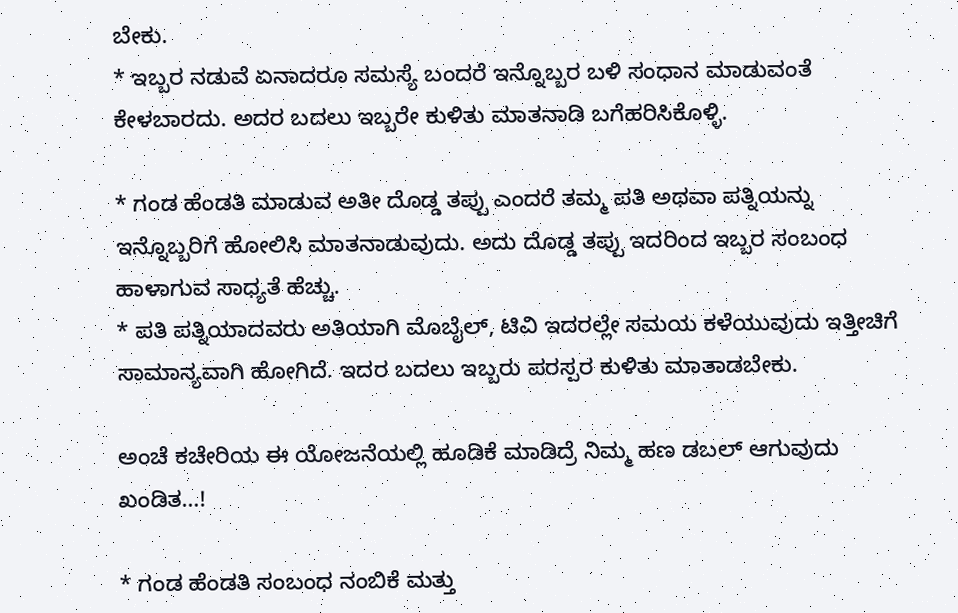ಬೇಕು.
* ಇಬ್ಬರ ನಡುವೆ ಏನಾದರೂ ಸಮಸ್ಯೆ ಬಂದರೆ ಇನ್ನೊಬ್ಬರ ಬಳಿ ಸಂಧಾನ ಮಾಡುವಂತೆ ಕೇಳಬಾರದು. ಅದರ ಬದಲು ಇಬ್ಬರೇ ಕುಳಿತು ಮಾತನಾಡಿ ಬಗೆಹರಿಸಿಕೊಳ್ಳಿ.

* ಗಂಡ ಹೆಂಡತಿ ಮಾಡುವ ಅತೀ ದೊಡ್ಡ ತಪ್ಪು ಎಂದರೆ ತಮ್ಮ ಪತಿ ಅಥವಾ ಪತ್ನಿಯನ್ನು ಇನ್ನೊಬ್ಬರಿಗೆ ಹೋಲಿಸಿ ಮಾತನಾಡುವುದು. ಅದು ದೊಡ್ಡ ತಪ್ಪು ಇದರಿಂದ ಇಬ್ಬರ ಸಂಬಂಧ ಹಾಳಾಗುವ ಸಾಧ್ಯತೆ ಹೆಚ್ಚು.
* ಪತಿ ಪತ್ನಿಯಾದವರು ಅತಿಯಾಗಿ ಮೊಬೈಲ್, ಟಿವಿ ಇದರಲ್ಲೇ ಸಮಯ ಕಳೆಯುವುದು ಇತ್ತೀಚಿಗೆ ಸಾಮಾನ್ಯವಾಗಿ ಹೋಗಿದೆ. ಇದರ ಬದಲು ಇಬ್ಬರು ಪರಸ್ಪರ ಕುಳಿತು ಮಾತಾಡಬೇಕು.

ಅಂಚೆ ಕಚೇರಿಯ ಈ ಯೋಜನೆಯಲ್ಲಿ ಹೂಡಿಕೆ ಮಾಡಿದ್ರೆ ನಿಮ್ಮ ಹಣ ಡಬಲ್ ಆಗುವುದು ಖಂಡಿತ…!

* ಗಂಡ ಹೆಂಡತಿ ಸಂಬಂಧ ನಂಬಿಕೆ ಮತ್ತು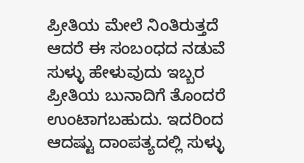ಪ್ರೀತಿಯ ಮೇಲೆ ನಿಂತಿರುತ್ತದೆ ಆದರೆ ಈ ಸಂಬಂಧದ ನಡುವೆ ಸುಳ್ಳು ಹೇಳುವುದು ಇಬ್ಬರ ಪ್ರೀತಿಯ ಬುನಾದಿಗೆ ತೊಂದರೆ ಉಂಟಾಗಬಹುದು. ಇದರಿಂದ ಆದಷ್ಟು ದಾಂಪತ್ಯದಲ್ಲಿ ಸುಳ್ಳು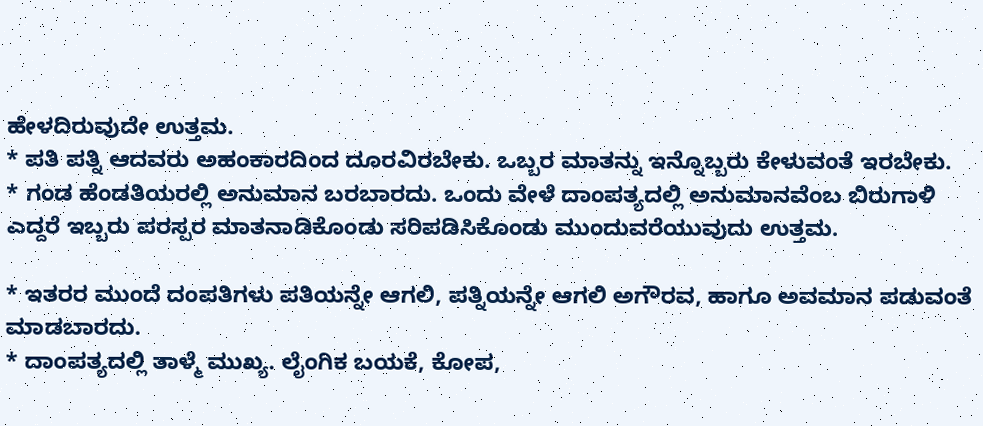ಹೇಳದಿರುವುದೇ ಉತ್ತಮ.
* ಪತಿ ಪತ್ನಿ ಆದವರು ಅಹಂಕಾರದಿಂದ ದೂರವಿರಬೇಕು. ಒಬ್ಬರ ಮಾತನ್ನು ಇನ್ನೊಬ್ಬರು ಕೇಳುವಂತೆ ಇರಬೇಕು.
* ಗಂಡ ಹೆಂಡತಿಯರಲ್ಲಿ ಅನುಮಾನ ಬರಬಾರದು. ಒಂದು ವೇಳೆ ದಾಂಪತ್ಯದಲ್ಲಿ ಅನುಮಾನವೆಂಬ ಬಿರುಗಾಳಿ ಎದ್ದರೆ ಇಬ್ಬರು ಪರಸ್ಪರ ಮಾತನಾಡಿಕೊಂಡು ಸರಿಪಡಿಸಿಕೊಂಡು ಮುಂದುವರೆಯುವುದು ಉತ್ತಮ.

* ಇತರರ ಮುಂದೆ ದಂಪತಿಗಳು ಪತಿಯನ್ನೇ ಆಗಲಿ, ಪತ್ನಿಯನ್ನೇ ಆಗಲಿ ಅಗೌರವ, ಹಾಗೂ ಅವಮಾನ ಪಡುವಂತೆ ಮಾಡಬಾರದು.
* ದಾಂಪತ್ಯದಲ್ಲಿ ತಾಳ್ಮೆ ಮುಖ್ಯ. ಲೈಂಗಿಕ ಬಯಕೆ, ಕೋಪ,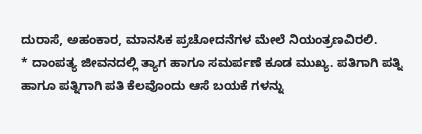ದುರಾಸೆ, ಅಹಂಕಾರ, ಮಾನಸಿಕ ಪ್ರಚೋದನೆಗಳ ಮೇಲೆ ನಿಯಂತ್ರಣವಿರಲಿ.
* ದಾಂಪತ್ಯ ಜೀವನದಲ್ಲಿ ತ್ಯಾಗ ಹಾಗೂ ಸಮರ್ಪಣೆ ಕೂಡ ಮುಖ್ಯ. ಪತಿಗಾಗಿ ಪತ್ನಿ ಹಾಗೂ ಪತ್ನಿಗಾಗಿ ಪತಿ ಕೆಲವೊಂದು ಆಸೆ ಬಯಕೆ ಗಳನ್ನು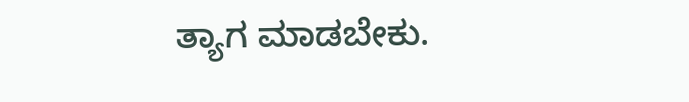ತ್ಯಾಗ ಮಾಡಬೇಕು.